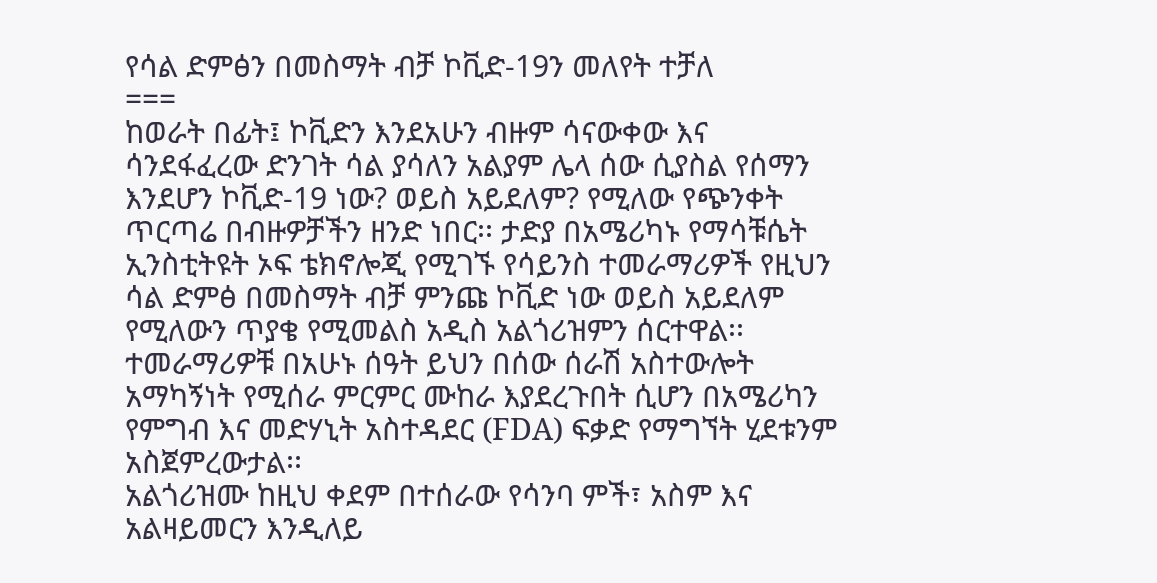የሳል ድምፅን በመስማት ብቻ ኮቪድ-19ን መለየት ተቻለ
===
ከወራት በፊት፤ ኮቪድን እንደአሁን ብዙም ሳናውቀው እና ሳንደፋፈረው ድንገት ሳል ያሳለን አልያም ሌላ ሰው ሲያስል የሰማን እንደሆን ኮቪድ-19 ነው? ወይስ አይደለም? የሚለው የጭንቀት ጥርጣሬ በብዙዎቻችን ዘንድ ነበር፡፡ ታድያ በአሜሪካኑ የማሳቹሴት ኢንስቲትዩት ኦፍ ቴክኖሎጂ የሚገኙ የሳይንስ ተመራማሪዎች የዚህን ሳል ድምፅ በመስማት ብቻ ምንጩ ኮቪድ ነው ወይስ አይደለም የሚለውን ጥያቄ የሚመልስ አዲስ አልጎሪዝምን ሰርተዋል፡፡ ተመራማሪዎቹ በአሁኑ ሰዓት ይህን በሰው ሰራሽ አስተውሎት አማካኝነት የሚሰራ ምርምር ሙከራ እያደረጉበት ሲሆን በአሜሪካን የምግብ እና መድሃኒት አስተዳደር (FDA) ፍቃድ የማግኘት ሂደቱንም አስጀምረውታል፡፡
አልጎሪዝሙ ከዚህ ቀደም በተሰራው የሳንባ ምች፣ አስም እና አልዛይመርን እንዲለይ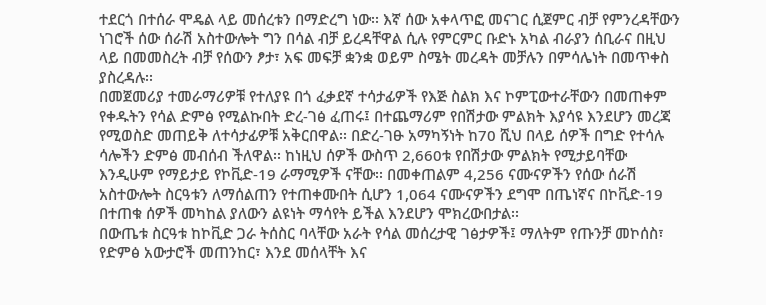ተደርጎ በተሰራ ሞዴል ላይ መሰረቱን በማድረግ ነው፡፡ እኛ ሰው አቀላጥፎ መናገር ሲጀምር ብቻ የምንረዳቸውን ነገሮች ሰው ሰራሽ አስተውሎት ግን በሳል ብቻ ይረዳቸዋል ሲሉ የምርምር ቡድኑ አካል ብራያን ሰቢራና በዚህ ላይ በመመስረት ብቻ የሰውን ፆታ፣ አፍ መፍቻ ቋንቋ ወይም ስሜት መረዳት መቻሉን በምሳሌነት በመጥቀስ ያስረዳሉ፡፡
በመጀመሪያ ተመራማሪዎቹ የተለያዩ በጎ ፈቃደኛ ተሳታፊዎች የእጅ ስልክ እና ኮምፒውተራቸውን በመጠቀም የቀዱትን የሳል ድምፅ የሚልኩበት ድረ-ገፅ ፈጠሩ፤ በተጨማሪም የበሽታው ምልክት እያሳዩ እንደሆን መረጃ የሚወስድ መጠይቅ ለተሳታፊዎቹ አቅርበዋል፡፡ በድረ-ገፁ አማካኝነት ከ70 ሺህ በላይ ሰዎች በግድ የተሳሉ ሳሎችን ድምፅ መብሰብ ችለዋል፡፡ ከነዚህ ሰዎች ውስጥ 2,660ቱ የበሽታው ምልክት የሚታይባቸው እንዲሁም የማይታይ የኮቪድ-19 ራማሚዎች ናቸው፡፡ በመቀጠልም 4,256 ናሙናዎችን የሰው ሰራሽ አስተውሎት ስርዓቱን ለማሰልጠን የተጠቀሙበት ሲሆን 1,064 ናሙናዎችን ደግሞ በጤነኛና በኮቪድ-19 በተጠቁ ሰዎች መካከል ያለውን ልዩነት ማሳየት ይችል እንደሆን ሞክረውበታል፡፡
በውጤቱ ስርዓቱ ከኮቪድ ጋራ ትሰስር ባላቸው አራት የሳል መሰረታዊ ገፅታዎች፤ ማለትም የጡንቻ መኮሰስ፣ የድምፅ አውታሮች መጠንከር፣ እንደ መሰላቸት እና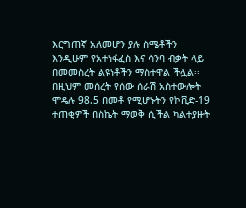እርግጠኛ አለመሆን ያሉ ስሜቶችን እንዲሁም የአተነፋፈስ እና ሳንባ ብቃት ላይ በመመስረት ልዩነቶችን ማስተዋል ችሏል፡፡ በዚህም መሰረት የሰው ሰራሽ አስተውሎት ሞዴሉ 98.5 በመቶ የሚሆኑትን የኮቪድ-19 ተጠቂዎች በስኬት ማወቅ ሲችል ካልተያዙት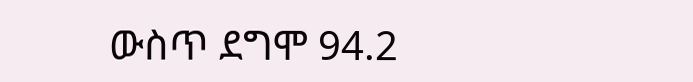ውስጥ ደግሞ 94.2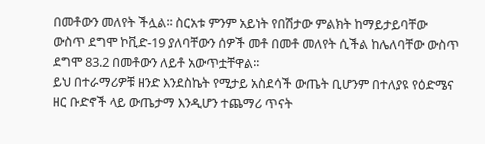በመቶውን መለየት ችሏል፡፡ ስርአቱ ምንም አይነት የበሽታው ምልክት ከማይታይባቸው ውስጥ ደግሞ ኮቪድ-19 ያለባቸውን ሰዎች መቶ በመቶ መለየት ሲችል ከሌለባቸው ውስጥ ደግሞ 83.2 በመቶውን ለይቶ አውጥቷቸዋል፡፡
ይህ በተራማሪዎቹ ዘንድ እንደስኬት የሚታይ አስደሳች ውጤት ቢሆንም በተለያዩ የዕድሜና ዘር ቡድኖች ላይ ውጤታማ እንዲሆን ተጨማሪ ጥናት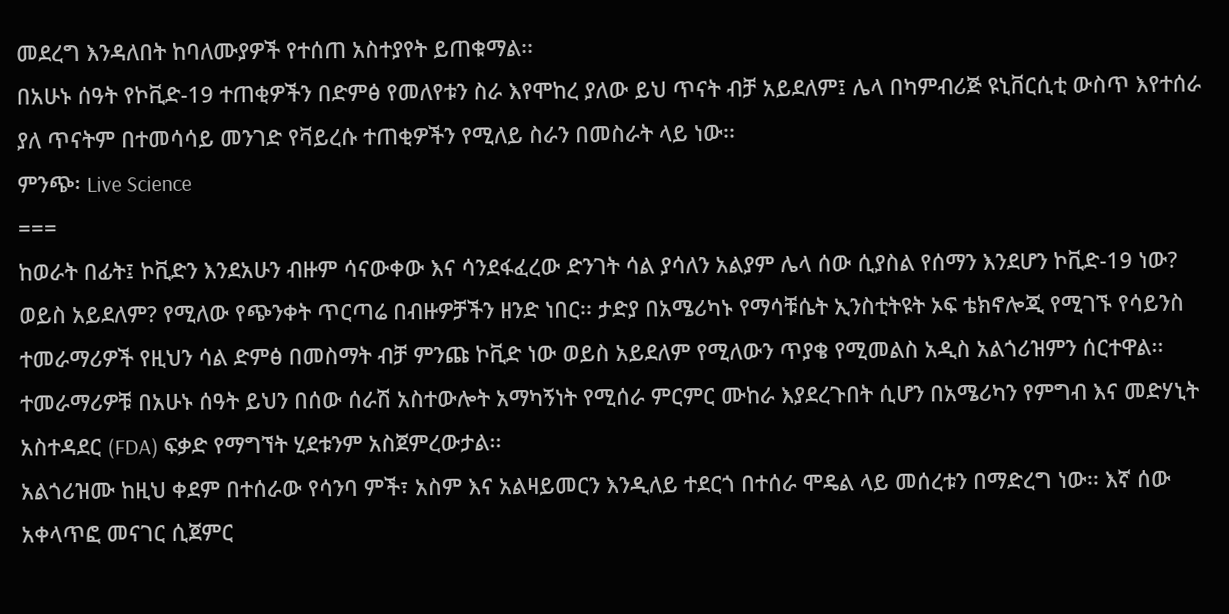መደረግ እንዳለበት ከባለሙያዎች የተሰጠ አስተያየት ይጠቁማል፡፡
በአሁኑ ሰዓት የኮቪድ-19 ተጠቂዎችን በድምፅ የመለየቱን ስራ እየሞከረ ያለው ይህ ጥናት ብቻ አይደለም፤ ሌላ በካምብሪጅ ዩኒቨርሲቲ ውስጥ እየተሰራ ያለ ጥናትም በተመሳሳይ መንገድ የቫይረሱ ተጠቂዎችን የሚለይ ስራን በመስራት ላይ ነው፡፡
ምንጭ፡ Live Science
===
ከወራት በፊት፤ ኮቪድን እንደአሁን ብዙም ሳናውቀው እና ሳንደፋፈረው ድንገት ሳል ያሳለን አልያም ሌላ ሰው ሲያስል የሰማን እንደሆን ኮቪድ-19 ነው? ወይስ አይደለም? የሚለው የጭንቀት ጥርጣሬ በብዙዎቻችን ዘንድ ነበር፡፡ ታድያ በአሜሪካኑ የማሳቹሴት ኢንስቲትዩት ኦፍ ቴክኖሎጂ የሚገኙ የሳይንስ ተመራማሪዎች የዚህን ሳል ድምፅ በመስማት ብቻ ምንጩ ኮቪድ ነው ወይስ አይደለም የሚለውን ጥያቄ የሚመልስ አዲስ አልጎሪዝምን ሰርተዋል፡፡ ተመራማሪዎቹ በአሁኑ ሰዓት ይህን በሰው ሰራሽ አስተውሎት አማካኝነት የሚሰራ ምርምር ሙከራ እያደረጉበት ሲሆን በአሜሪካን የምግብ እና መድሃኒት አስተዳደር (FDA) ፍቃድ የማግኘት ሂደቱንም አስጀምረውታል፡፡
አልጎሪዝሙ ከዚህ ቀደም በተሰራው የሳንባ ምች፣ አስም እና አልዛይመርን እንዲለይ ተደርጎ በተሰራ ሞዴል ላይ መሰረቱን በማድረግ ነው፡፡ እኛ ሰው አቀላጥፎ መናገር ሲጀምር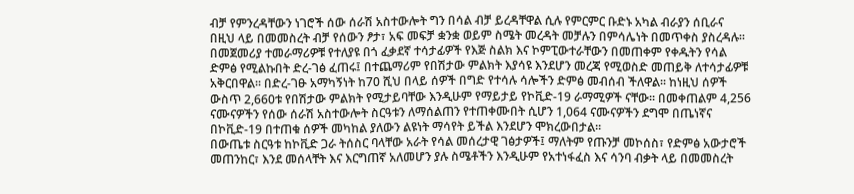ብቻ የምንረዳቸውን ነገሮች ሰው ሰራሽ አስተውሎት ግን በሳል ብቻ ይረዳቸዋል ሲሉ የምርምር ቡድኑ አካል ብራያን ሰቢራና በዚህ ላይ በመመስረት ብቻ የሰውን ፆታ፣ አፍ መፍቻ ቋንቋ ወይም ስሜት መረዳት መቻሉን በምሳሌነት በመጥቀስ ያስረዳሉ፡፡
በመጀመሪያ ተመራማሪዎቹ የተለያዩ በጎ ፈቃደኛ ተሳታፊዎች የእጅ ስልክ እና ኮምፒውተራቸውን በመጠቀም የቀዱትን የሳል ድምፅ የሚልኩበት ድረ-ገፅ ፈጠሩ፤ በተጨማሪም የበሽታው ምልክት እያሳዩ እንደሆን መረጃ የሚወስድ መጠይቅ ለተሳታፊዎቹ አቅርበዋል፡፡ በድረ-ገፁ አማካኝነት ከ70 ሺህ በላይ ሰዎች በግድ የተሳሉ ሳሎችን ድምፅ መብሰብ ችለዋል፡፡ ከነዚህ ሰዎች ውስጥ 2,660ቱ የበሽታው ምልክት የሚታይባቸው እንዲሁም የማይታይ የኮቪድ-19 ራማሚዎች ናቸው፡፡ በመቀጠልም 4,256 ናሙናዎችን የሰው ሰራሽ አስተውሎት ስርዓቱን ለማሰልጠን የተጠቀሙበት ሲሆን 1,064 ናሙናዎችን ደግሞ በጤነኛና በኮቪድ-19 በተጠቁ ሰዎች መካከል ያለውን ልዩነት ማሳየት ይችል እንደሆን ሞክረውበታል፡፡
በውጤቱ ስርዓቱ ከኮቪድ ጋራ ትሰስር ባላቸው አራት የሳል መሰረታዊ ገፅታዎች፤ ማለትም የጡንቻ መኮሰስ፣ የድምፅ አውታሮች መጠንከር፣ እንደ መሰላቸት እና እርግጠኛ አለመሆን ያሉ ስሜቶችን እንዲሁም የአተነፋፈስ እና ሳንባ ብቃት ላይ በመመስረት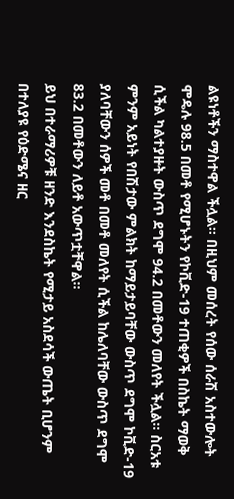ልዩነቶችን ማስተዋል ችሏል፡፡ በዚህም መሰረት የሰው ሰራሽ አስተውሎት ሞዴሉ 98.5 በመቶ የሚሆኑትን የኮቪድ-19 ተጠቂዎች በስኬት ማወቅ ሲችል ካልተያዙት ውስጥ ደግሞ 94.2 በመቶውን መለየት ችሏል፡፡ ስርአቱ ምንም አይነት የበሽታው ምልክት ከማይታይባቸው ውስጥ ደግሞ ኮቪድ-19 ያለባቸውን ሰዎች መቶ በመቶ መለየት ሲችል ከሌለባቸው ውስጥ ደግሞ 83.2 በመቶውን ለይቶ አውጥቷቸዋል፡፡
ይህ በተራማሪዎቹ ዘንድ እንደስኬት የሚታይ አስደሳች ውጤት ቢሆንም በተለያዩ የዕድሜና ዘር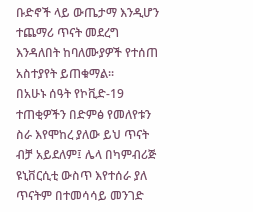ቡድኖች ላይ ውጤታማ እንዲሆን ተጨማሪ ጥናት መደረግ እንዳለበት ከባለሙያዎች የተሰጠ አስተያየት ይጠቁማል፡፡
በአሁኑ ሰዓት የኮቪድ-19 ተጠቂዎችን በድምፅ የመለየቱን ስራ እየሞከረ ያለው ይህ ጥናት ብቻ አይደለም፤ ሌላ በካምብሪጅ ዩኒቨርሲቲ ውስጥ እየተሰራ ያለ ጥናትም በተመሳሳይ መንገድ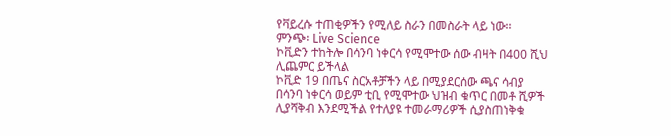የቫይረሱ ተጠቂዎችን የሚለይ ስራን በመስራት ላይ ነው፡፡
ምንጭ፡ Live Science
ኮቪድን ተከትሎ በሳንባ ነቀርሳ የሚሞተው ሰው ብዛት በ400 ሺህ ሊጨምር ይችላል
ኮቪድ 19 በጤና ስርአቶቻችን ላይ በሚያደርሰው ጫና ሳብያ በሳንባ ነቀርሳ ወይም ቲቢ የሚሞተው ህዝብ ቁጥር በመቶ ሺዎች ሊያሻቅብ እንደሚችል የተለያዩ ተመራማሪዎች ሲያስጠነቅቁ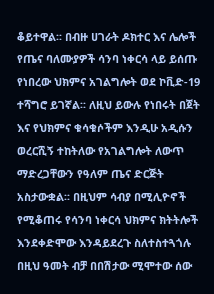ቆይተዋል፡፡ በብዙ ሀገራት ዶክተር እና ሌሎች የጤና ባለሙያዎች ሳንባ ነቀርሳ ላይ ይሰጡ የነበረው ህክምና አገልግሎት ወደ ኮቪድ-19 ተሻግሮ ይገኛል፡፡ ለዚህ ይውሉ የነበሩት በጀት እና የህክምና ቁሳቁሶችም እንዲሁ አዲሱን ወረርሺኝ ተከትለው የአገልግሎት ለውጥ ማድረጋቸውን የዓለም ጤና ድርጅት አስታውቋል፡፡ በዚህም ሳብያ በሚሊዮኖች የሚቆጠሩ የሳንባ ነቀርሳ ህክምና ክትትሎች እንደቀድሞው እንዳይደረጉ ስለተስተጓጎሉ በዚህ ዓመት ብቻ በበሽታው ሚሞተው ሰው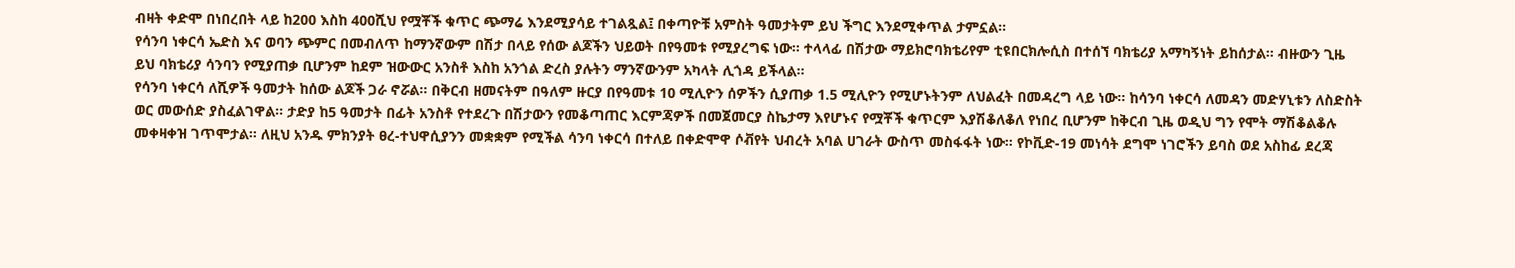ብዛት ቀድሞ በነበረበት ላይ ከ200 እስከ 400ሺህ የሟቾች ቁጥር ጭማሬ እንደሚያሳይ ተገልጿል፤ በቀጣዮቹ አምስት ዓመታትም ይህ ችግር እንደሚቀጥል ታምኗል፡፡
የሳንባ ነቀርሳ ኤድስ እና ወባን ጭምር በመብለጥ ከማንኛውም በሽታ በላይ የሰው ልጆችን ህይወት በየዓመቱ የሚያረግፍ ነው፡፡ ተላላፊ በሽታው ማይክሮባክቴሪየም ቲዩበርክሎሲስ በተሰኘ ባክቴሪያ አማካኝነት ይከሰታል፡፡ ብዙውን ጊዜ ይህ ባክቴሪያ ሳንባን የሚያጠቃ ቢሆንም ከደም ዝውውር አንስቶ እስከ አንጎል ድረስ ያሉትን ማንኛውንም አካላት ሊጎዳ ይችላል፡፡
የሳንባ ነቀርሳ ለሺዎች ዓመታት ከሰው ልጆች ጋራ ኖሯል፡፡ በቅርብ ዘመናትም በዓለም ዙርያ በየዓመቱ 10 ሚሊዮን ሰዎችን ሲያጠቃ 1.5 ሚሊዮን የሚሆኑትንም ለህልፈት በመዳረግ ላይ ነው፡፡ ከሳንባ ነቀርሳ ለመዳን መድሃኒቱን ለስድስት ወር መውሰድ ያስፈልገዋል፡፡ ታድያ ከ5 ዓመታት በፊት አንስቶ የተደረጉ በሽታውን የመቆጣጠር እርምጃዎች በመጀመርያ ስኬታማ እየሆኑና የሟቾች ቁጥርም እያሽቆለቆለ የነበረ ቢሆንም ከቅርብ ጊዜ ወዲህ ግን የሞት ማሽቆልቆሉ መቀዛቀዝ ገጥሞታል፡፡ ለዚህ አንዱ ምክንያት ፀረ-ተህዋሲያንን መቋቋም የሚችል ሳንባ ነቀርሳ በተለይ በቀድሞዋ ሶቭየት ህብረት አባል ሀገራት ውስጥ መስፋፋት ነው፡፡ የኮቪድ-19 መነሳት ደግሞ ነገሮችን ይባስ ወደ አስከፊ ደረጃ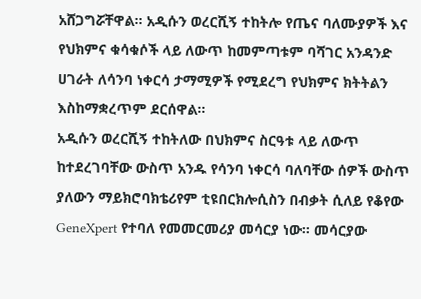አሸጋግሯቸዋል፡፡ አዲሱን ወረርሺኝ ተከትሎ የጤና ባለሙያዎች እና የህክምና ቁሳቁሶች ላይ ለውጥ ከመምጣቱም ባሻገር አንዳንድ ሀገራት ለሳንባ ነቀርሳ ታማሚዎች የሚደረግ የህክምና ክትትልን እስከማቋረጥም ደርሰዋል፡፡
አዲሱን ወረርሺኝ ተከትለው በህክምና ስርዓቱ ላይ ለውጥ ከተደረገባቸው ውስጥ አንዱ የሳንባ ነቀርሳ ባለባቸው ሰዎች ውስጥ ያለውን ማይክሮባክቴሪየም ቲዩበርክሎሲስን በብቃት ሲለይ የቆየው GeneXpert የተባለ የመመርመሪያ መሳርያ ነው፡፡ መሳርያው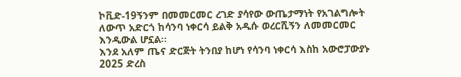ኮቪድ-19ኝንም በመመርመር ረገድ ያሳየው ውጤታማነት የአገልግሎት ለውጥ አድርጎ ከሳንባ ነቀርሳ ይልቅ አዲሱ ወረርሺኝን ለመመርመር እንዲውል ሆኗል፡፡
እንደ አለም ጤና ድርጅት ትንበያ ከሆነ የሳንባ ነቀርሳ እስከ አውሮፓውያኑ 2025 ድረስ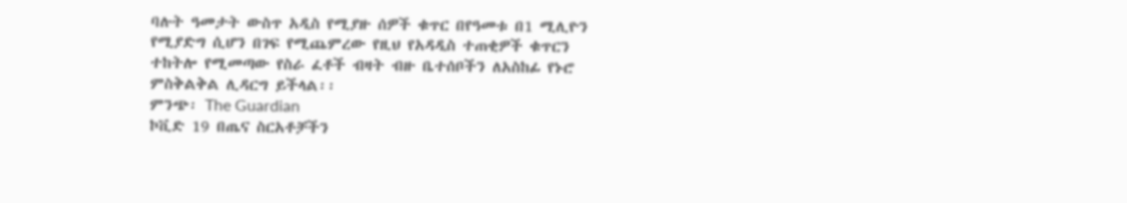ባሉት ዓመታት ውስጥ አዲስ የሚያዙ ሰዎች ቁጥር በየዓመቱ በ1 ሚሊዮን የሚያድግ ሲሆን በገፍ የሚጨምረው የዚህ የአዳዲስ ተጠቂዎች ቁጥርን ተከትሎ የሚመጣው የስራ ፈቶች ብዛት ብዙ ቤተሰቦችን ለአስከፊ የኑሮ ምስቅልቅል ሊዳርግ ይችላል፡፡
ምንጭ፡ The Guardian
ኮቪድ 19 በጤና ስርአቶቻችን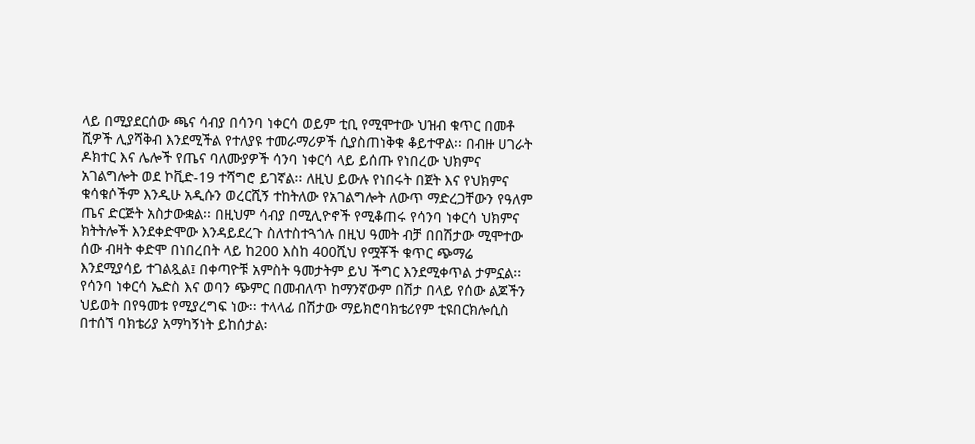ላይ በሚያደርሰው ጫና ሳብያ በሳንባ ነቀርሳ ወይም ቲቢ የሚሞተው ህዝብ ቁጥር በመቶ ሺዎች ሊያሻቅብ እንደሚችል የተለያዩ ተመራማሪዎች ሲያስጠነቅቁ ቆይተዋል፡፡ በብዙ ሀገራት ዶክተር እና ሌሎች የጤና ባለሙያዎች ሳንባ ነቀርሳ ላይ ይሰጡ የነበረው ህክምና አገልግሎት ወደ ኮቪድ-19 ተሻግሮ ይገኛል፡፡ ለዚህ ይውሉ የነበሩት በጀት እና የህክምና ቁሳቁሶችም እንዲሁ አዲሱን ወረርሺኝ ተከትለው የአገልግሎት ለውጥ ማድረጋቸውን የዓለም ጤና ድርጅት አስታውቋል፡፡ በዚህም ሳብያ በሚሊዮኖች የሚቆጠሩ የሳንባ ነቀርሳ ህክምና ክትትሎች እንደቀድሞው እንዳይደረጉ ስለተስተጓጎሉ በዚህ ዓመት ብቻ በበሽታው ሚሞተው ሰው ብዛት ቀድሞ በነበረበት ላይ ከ200 እስከ 400ሺህ የሟቾች ቁጥር ጭማሬ እንደሚያሳይ ተገልጿል፤ በቀጣዮቹ አምስት ዓመታትም ይህ ችግር እንደሚቀጥል ታምኗል፡፡
የሳንባ ነቀርሳ ኤድስ እና ወባን ጭምር በመብለጥ ከማንኛውም በሽታ በላይ የሰው ልጆችን ህይወት በየዓመቱ የሚያረግፍ ነው፡፡ ተላላፊ በሽታው ማይክሮባክቴሪየም ቲዩበርክሎሲስ በተሰኘ ባክቴሪያ አማካኝነት ይከሰታል፡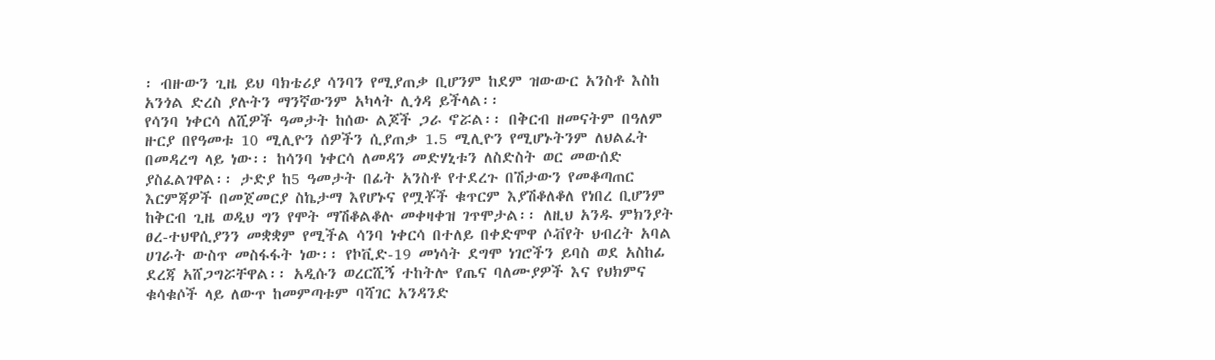፡ ብዙውን ጊዜ ይህ ባክቴሪያ ሳንባን የሚያጠቃ ቢሆንም ከደም ዝውውር አንስቶ እስከ አንጎል ድረስ ያሉትን ማንኛውንም አካላት ሊጎዳ ይችላል፡፡
የሳንባ ነቀርሳ ለሺዎች ዓመታት ከሰው ልጆች ጋራ ኖሯል፡፡ በቅርብ ዘመናትም በዓለም ዙርያ በየዓመቱ 10 ሚሊዮን ሰዎችን ሲያጠቃ 1.5 ሚሊዮን የሚሆኑትንም ለህልፈት በመዳረግ ላይ ነው፡፡ ከሳንባ ነቀርሳ ለመዳን መድሃኒቱን ለስድስት ወር መውሰድ ያስፈልገዋል፡፡ ታድያ ከ5 ዓመታት በፊት አንስቶ የተደረጉ በሽታውን የመቆጣጠር እርምጃዎች በመጀመርያ ስኬታማ እየሆኑና የሟቾች ቁጥርም እያሽቆለቆለ የነበረ ቢሆንም ከቅርብ ጊዜ ወዲህ ግን የሞት ማሽቆልቆሉ መቀዛቀዝ ገጥሞታል፡፡ ለዚህ አንዱ ምክንያት ፀረ-ተህዋሲያንን መቋቋም የሚችል ሳንባ ነቀርሳ በተለይ በቀድሞዋ ሶቭየት ህብረት አባል ሀገራት ውስጥ መስፋፋት ነው፡፡ የኮቪድ-19 መነሳት ደግሞ ነገሮችን ይባስ ወደ አስከፊ ደረጃ አሸጋግሯቸዋል፡፡ አዲሱን ወረርሺኝ ተከትሎ የጤና ባለሙያዎች እና የህክምና ቁሳቁሶች ላይ ለውጥ ከመምጣቱም ባሻገር አንዳንድ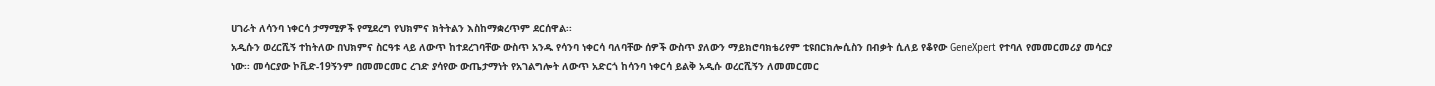ሀገራት ለሳንባ ነቀርሳ ታማሚዎች የሚደረግ የህክምና ክትትልን እስከማቋረጥም ደርሰዋል፡፡
አዲሱን ወረርሺኝ ተከትለው በህክምና ስርዓቱ ላይ ለውጥ ከተደረገባቸው ውስጥ አንዱ የሳንባ ነቀርሳ ባለባቸው ሰዎች ውስጥ ያለውን ማይክሮባክቴሪየም ቲዩበርክሎሲስን በብቃት ሲለይ የቆየው GeneXpert የተባለ የመመርመሪያ መሳርያ ነው፡፡ መሳርያው ኮቪድ-19ኝንም በመመርመር ረገድ ያሳየው ውጤታማነት የአገልግሎት ለውጥ አድርጎ ከሳንባ ነቀርሳ ይልቅ አዲሱ ወረርሺኝን ለመመርመር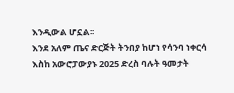እንዲውል ሆኗል፡፡
እንደ አለም ጤና ድርጅት ትንበያ ከሆነ የሳንባ ነቀርሳ እስከ አውሮፓውያኑ 2025 ድረስ ባሉት ዓመታት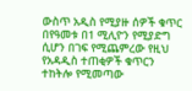ውስጥ አዲስ የሚያዙ ሰዎች ቁጥር በየዓመቱ በ1 ሚሊዮን የሚያድግ ሲሆን በገፍ የሚጨምረው የዚህ የአዳዲስ ተጠቂዎች ቁጥርን ተከትሎ የሚመጣው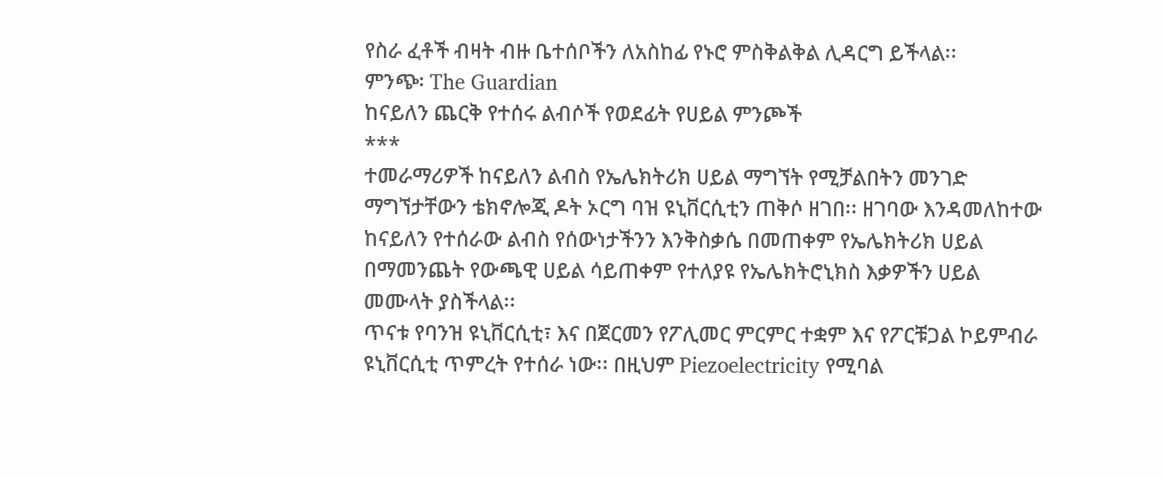የስራ ፈቶች ብዛት ብዙ ቤተሰቦችን ለአስከፊ የኑሮ ምስቅልቅል ሊዳርግ ይችላል፡፡
ምንጭ፡ The Guardian
ከናይለን ጨርቅ የተሰሩ ልብሶች የወደፊት የሀይል ምንጮች
***
ተመራማሪዎች ከናይለን ልብስ የኤሌክትሪክ ሀይል ማግኘት የሚቻልበትን መንገድ ማግኘታቸውን ቴክኖሎጂ ዶት ኦርግ ባዝ ዩኒቨርሲቲን ጠቅሶ ዘገበ፡፡ ዘገባው እንዳመለከተው ከናይለን የተሰራው ልብስ የሰውነታችንን እንቅስቃሴ በመጠቀም የኤሌክትሪክ ሀይል በማመንጨት የውጫዊ ሀይል ሳይጠቀም የተለያዩ የኤሌክትሮኒክስ እቃዎችን ሀይል መሙላት ያስችላል፡፡
ጥናቱ የባንዝ ዩኒቨርሲቲ፣ እና በጀርመን የፖሊመር ምርምር ተቋም እና የፖርቹጋል ኮይምብራ ዩኒቨርሲቲ ጥምረት የተሰራ ነው፡፡ በዚህም Piezoelectricity የሚባል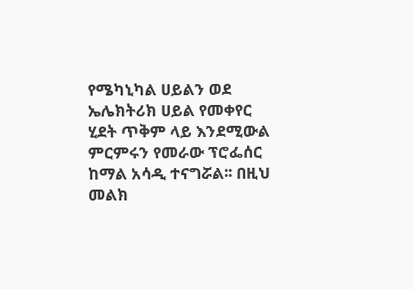የሜካኒካል ሀይልን ወደ ኤሌክትሪክ ሀይል የመቀየር ሂደት ጥቅም ላይ እንደሚውል ምርምሩን የመራው ፕሮፌሰር ከማል አሳዲ ተናግሯል፡፡ በዚህ መልክ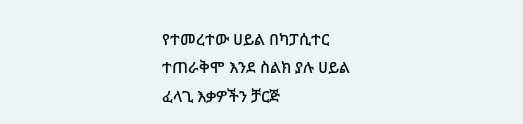የተመረተው ሀይል በካፓሲተር ተጠራቅሞ እንደ ስልክ ያሉ ሀይል ፈላጊ እቃዎችን ቻርጅ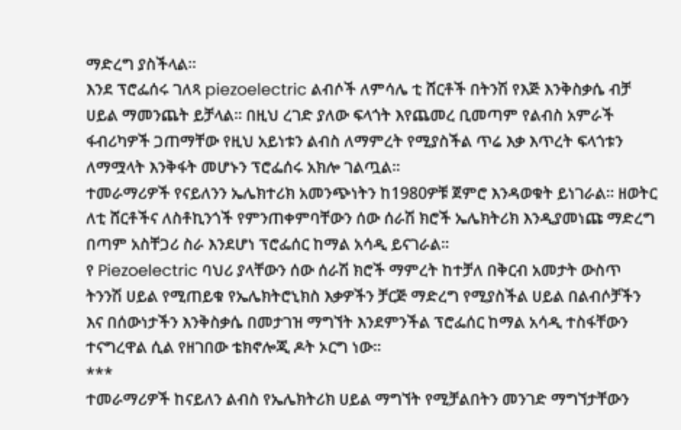ማድረግ ያስችላል፡፡
እንደ ፕሮፌሰሩ ገለጻ piezoelectric ልብሶች ለምሳሌ ቲ ሸርቶች በትንሽ የእጅ እንቅስቃሴ ብቻ ሀይል ማመንጨት ይቻላል፡፡ በዚህ ረገድ ያለው ፍላጎት እየጨመረ ቢመጣም የልብስ አምራች ፋብሪካዎች ጋጠማቸው የዚህ አይነቱን ልብስ ለማምረት የሚያስችል ጥሬ እቃ እጥረት ፍላጎቱን ለማሟላት እንቅፋት መሆኑን ፕሮፌሰሩ አክሎ ገልጧል፡፡
ተመራማሪዎች የናይለንን ኤሌክተሪክ አመንጭነትን ከ1980ዎቹ ጀምሮ እንዳወቁት ይነገራል፡፡ ዘወትር ለቲ ሸርቶችና ለስቶኪንጎች የምንጠቀምባቸውን ሰው ሰራሽ ክሮች ኤሌክትሪክ እንዲያመነጩ ማድረግ በጣም አስቸጋሪ ስራ እንደሆነ ፕሮፌሰር ከማል አሳዲ ይናገራል፡፡
የ Piezoelectric ባህሪ ያላቸውን ሰው ሰራሽ ክሮች ማምረት ከተቻለ በቅርብ አመታት ውስጥ ትንንሽ ሀይል የሚጠይቁ የኤሌክትሮኒክስ እቃዎችን ቻርጅ ማድረግ የሚያስችል ሀይል በልብሶቻችን እና በሰውነታችን እንቅስቃሴ በመታገዝ ማግኘት እንደምንችል ፕሮፌሰር ከማል አሳዲ ተስፋቸውን ተናግረዋል ሲል የዘገበው ቴክኖሎጂ ዶት ኦርግ ነው፡፡
***
ተመራማሪዎች ከናይለን ልብስ የኤሌክትሪክ ሀይል ማግኘት የሚቻልበትን መንገድ ማግኘታቸውን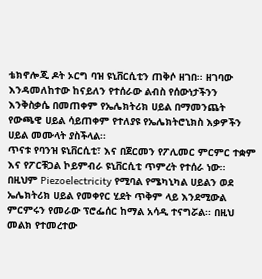ቴክኖሎጂ ዶት ኦርግ ባዝ ዩኒቨርሲቲን ጠቅሶ ዘገበ፡፡ ዘገባው እንዳመለከተው ከናይለን የተሰራው ልብስ የሰውነታችንን እንቅስቃሴ በመጠቀም የኤሌክትሪክ ሀይል በማመንጨት የውጫዊ ሀይል ሳይጠቀም የተለያዩ የኤሌክትሮኒክስ እቃዎችን ሀይል መሙላት ያስችላል፡፡
ጥናቱ የባንዝ ዩኒቨርሲቲ፣ እና በጀርመን የፖሊመር ምርምር ተቋም እና የፖርቹጋል ኮይምብራ ዩኒቨርሲቲ ጥምረት የተሰራ ነው፡፡ በዚህም Piezoelectricity የሚባል የሜካኒካል ሀይልን ወደ ኤሌክትሪክ ሀይል የመቀየር ሂደት ጥቅም ላይ እንደሚውል ምርምሩን የመራው ፕሮፌሰር ከማል አሳዲ ተናግሯል፡፡ በዚህ መልክ የተመረተው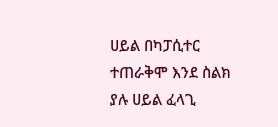ሀይል በካፓሲተር ተጠራቅሞ እንደ ስልክ ያሉ ሀይል ፈላጊ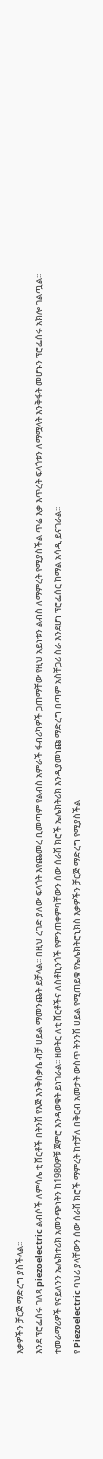እቃዎችን ቻርጅ ማድረግ ያስችላል፡፡
እንደ ፕሮፌሰሩ ገለጻ piezoelectric ልብሶች ለምሳሌ ቲ ሸርቶች በትንሽ የእጅ እንቅስቃሴ ብቻ ሀይል ማመንጨት ይቻላል፡፡ በዚህ ረገድ ያለው ፍላጎት እየጨመረ ቢመጣም የልብስ አምራች ፋብሪካዎች ጋጠማቸው የዚህ አይነቱን ልብስ ለማምረት የሚያስችል ጥሬ እቃ እጥረት ፍላጎቱን ለማሟላት እንቅፋት መሆኑን ፕሮፌሰሩ አክሎ ገልጧል፡፡
ተመራማሪዎች የናይለንን ኤሌክተሪክ አመንጭነትን ከ1980ዎቹ ጀምሮ እንዳወቁት ይነገራል፡፡ ዘወትር ለቲ ሸርቶችና ለስቶኪንጎች የምንጠቀምባቸውን ሰው ሰራሽ ክሮች ኤሌክትሪክ እንዲያመነጩ ማድረግ በጣም አስቸጋሪ ስራ እንደሆነ ፕሮፌሰር ከማል አሳዲ ይናገራል፡፡
የ Piezoelectric ባህሪ ያላቸውን ሰው ሰራሽ ክሮች ማምረት ከተቻለ በቅርብ አመታት ውስጥ ትንንሽ ሀይል የሚጠይቁ የኤሌክትሮኒክስ እቃዎችን ቻርጅ ማድረግ የሚያስችል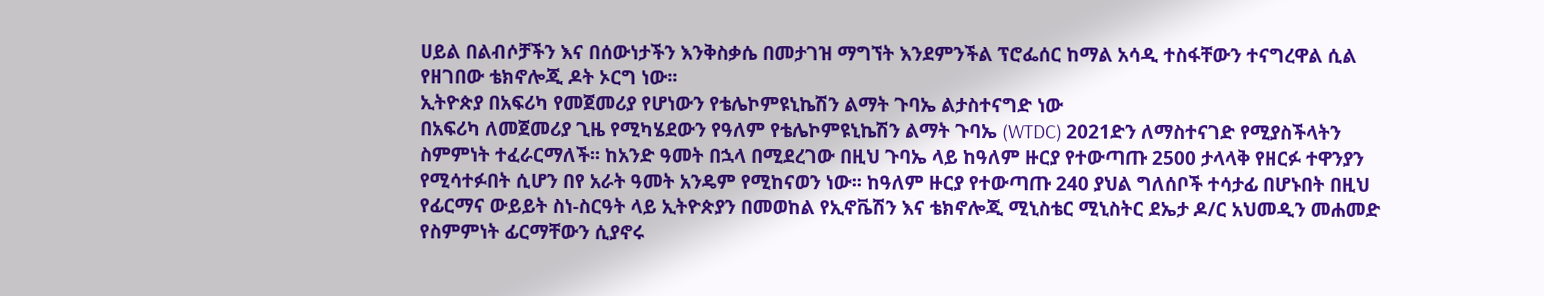ሀይል በልብሶቻችን እና በሰውነታችን እንቅስቃሴ በመታገዝ ማግኘት እንደምንችል ፕሮፌሰር ከማል አሳዲ ተስፋቸውን ተናግረዋል ሲል የዘገበው ቴክኖሎጂ ዶት ኦርግ ነው፡፡
ኢትዮጵያ በአፍሪካ የመጀመሪያ የሆነውን የቴሌኮምዩኒኬሽን ልማት ጉባኤ ልታስተናግድ ነው
በአፍሪካ ለመጀመሪያ ጊዜ የሚካሄደውን የዓለም የቴሌኮምዩኒኬሽን ልማት ጉባኤ (WTDC) 2021ድን ለማስተናገድ የሚያስችላትን ስምምነት ተፈራርማለች፡፡ ከአንድ ዓመት በኋላ በሚደረገው በዚህ ጉባኤ ላይ ከዓለም ዙርያ የተውጣጡ 2500 ታላላቅ የዘርፉ ተዋንያን የሚሳተፉበት ሲሆን በየ አራት ዓመት አንዴም የሚከናወን ነው፡፡ ከዓለም ዙርያ የተውጣጡ 240 ያህል ግለሰቦች ተሳታፊ በሆኑበት በዚህ የፊርማና ውይይት ስነ-ስርዓት ላይ ኢትዮጵያን በመወከል የኢኖቬሽን እና ቴክኖሎጂ ሚኒስቴር ሚኒስትር ደኤታ ዶ/ር አህመዲን መሐመድ የስምምነት ፊርማቸውን ሲያኖሩ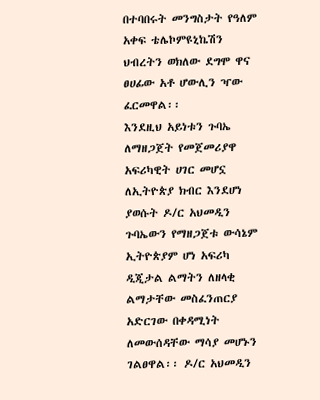በተባበሩት መንግስታት የዓለም አቀፍ ቴሌኮምዩኒኬሽን ህብረትን ወክለው ደግሞ ዋና ፀሀፊው አቶ ሆውሊን ዣው ፈርመዋል፡፡
እንደዚህ አይነቱን ጉባኤ ለማዘጋጀት የመጀመሪያዋ አፍሪካዊት ሀገር መሆኗ ለኢትዮጵያ ክብር እንደሆነ ያወሱት ዶ/ር አህመዲን ጉባኤውን የማዘጋጀቱ ውሳኔም ኢትዮጵያም ሆነ አፍሪካ ዲጂታል ልማትን ለዘላቂ ልማታቸው መስፈንጠርያ አድርገው በቀዳሚነት ለመውሰዳቸው ማሳያ መሆኑን ገልፀዋል፡፡ ዶ/ር አህመዲን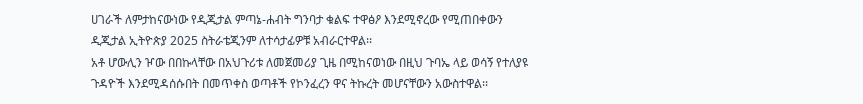ሀገራች ለምታከናውነው የዲጂታል ምጣኔ-ሐብት ግንባታ ቁልፍ ተዋፅዖ እንደሚኖረው የሚጠበቀውን ዲጂታል ኢትዮጵያ 2025 ስትራቴጂንም ለተሳታፊዎቹ አብራርተዋል፡፡
አቶ ሆውሊን ዦው በበኩላቸው በአህጉሪቱ ለመጀመሪያ ጊዜ በሚከናወነው በዚህ ጉባኤ ላይ ወሳኝ የተለያዩ ጉዳዮች እንደሚዳሰሱበት በመጥቀስ ወጣቶች የኮንፈረን ዋና ትኩረት መሆናቸውን አውስተዋል፡፡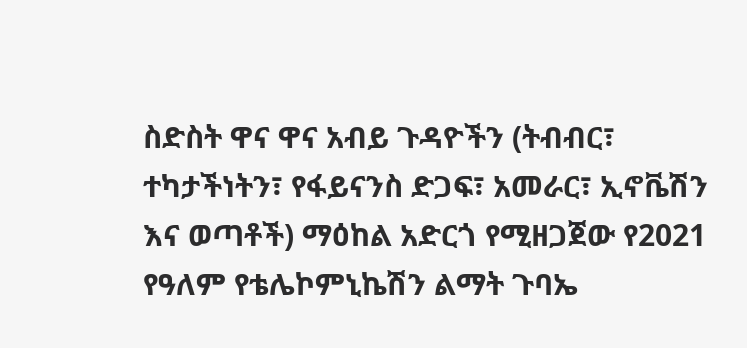ስድስት ዋና ዋና አብይ ጉዳዮችን (ትብብር፣ ተካታችነትን፣ የፋይናንስ ድጋፍ፣ አመራር፣ ኢኖቬሽን እና ወጣቶች) ማዕከል አድርጎ የሚዘጋጀው የ2021 የዓለም የቴሌኮምኒኬሽን ልማት ጉባኤ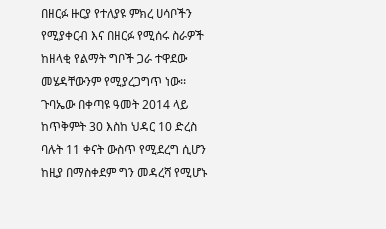በዘርፉ ዙርያ የተለያዩ ምክረ ሀሳቦችን የሚያቀርብ እና በዘርፉ የሚሰሩ ስራዎች ከዘላቂ የልማት ግቦች ጋራ ተዋደው መሄዳቸውንም የሚያረጋግጥ ነው፡፡ ጉባኤው በቀጣዩ ዓመት 2014 ላይ ከጥቅምት 30 እስከ ህዳር 10 ድረስ ባሉት 11 ቀናት ውስጥ የሚደረግ ሲሆን ከዚያ በማስቀደም ግን መዳረሻ የሚሆኑ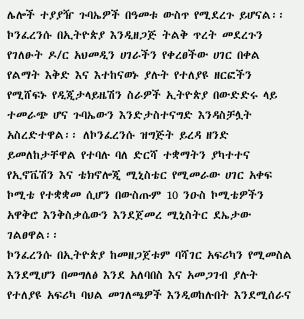ሌሎች ተያያዥ ጉባኤዎች በዓመቱ ውስጥ የሚደረጉ ይሆናል፡፡
ኮንፈረንሱ በኢትዮጵያ እንዲዘጋጅ ትልቅ ጥረት መደረጉን የገለፁት ዶ/ር አህመዲን ሀገራችን የቀረፀችው ሀገር በቀል የልማት እቅድ እና እተከናወኑ ያሉት የተለያዩ ዘርፎችን የሚሸፍኑ የዲጂታላይዜሽን ስራዎች ኢትዮጵያ በውድድሩ ላይ ተመራጭ ሆና ጉባኤውን እንድታስተናግድ እንዳስቻሏት አስረድተዋል፡፡ ለኮንፈረንሱ ዝግጅት ይረዳ ዘንድ ይመለከታቸዋል የተባሉ ባለ ድርሻ ተቋማትን ያካተተና የኢኖቬሽን እና ቴክኖሎጂ ሚኒስቴር የሚመራው ሀገር አቀፍ ኮሚቴ የተቋቋመ ሲሆን በውስጡም 10 ንዑስ ኮሚቴዎችን አዋቅሮ እንቅስቃሴውን እንደጀመረ ሚኒስትር ደኤታው ገልፀዋል፡፡
ኮንፈረንሱ በኢትዮጵያ ከመዘጋጀቱም ባሻገር አፍሪካን የሚመስል እንደሚሆን በመግለፅ እንደ አለባበስ እና አመጋገብ ያሉት የተለያዩ አፍሪካ ባህል መገለጫዎች እንዲወከሉበት እንደሚሰራና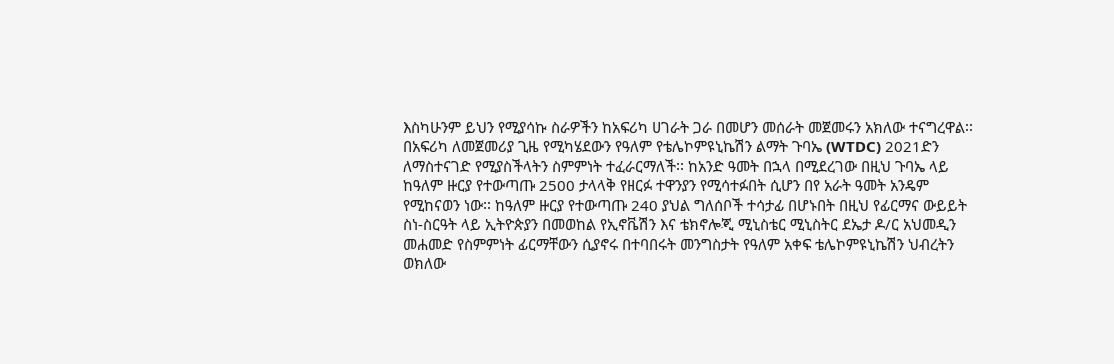እስካሁንም ይህን የሚያሳኩ ስራዎችን ከአፍሪካ ሀገራት ጋራ በመሆን መሰራት መጀመሩን አክለው ተናግረዋል፡፡
በአፍሪካ ለመጀመሪያ ጊዜ የሚካሄደውን የዓለም የቴሌኮምዩኒኬሽን ልማት ጉባኤ (WTDC) 2021ድን ለማስተናገድ የሚያስችላትን ስምምነት ተፈራርማለች፡፡ ከአንድ ዓመት በኋላ በሚደረገው በዚህ ጉባኤ ላይ ከዓለም ዙርያ የተውጣጡ 2500 ታላላቅ የዘርፉ ተዋንያን የሚሳተፉበት ሲሆን በየ አራት ዓመት አንዴም የሚከናወን ነው፡፡ ከዓለም ዙርያ የተውጣጡ 240 ያህል ግለሰቦች ተሳታፊ በሆኑበት በዚህ የፊርማና ውይይት ስነ-ስርዓት ላይ ኢትዮጵያን በመወከል የኢኖቬሽን እና ቴክኖሎጂ ሚኒስቴር ሚኒስትር ደኤታ ዶ/ር አህመዲን መሐመድ የስምምነት ፊርማቸውን ሲያኖሩ በተባበሩት መንግስታት የዓለም አቀፍ ቴሌኮምዩኒኬሽን ህብረትን ወክለው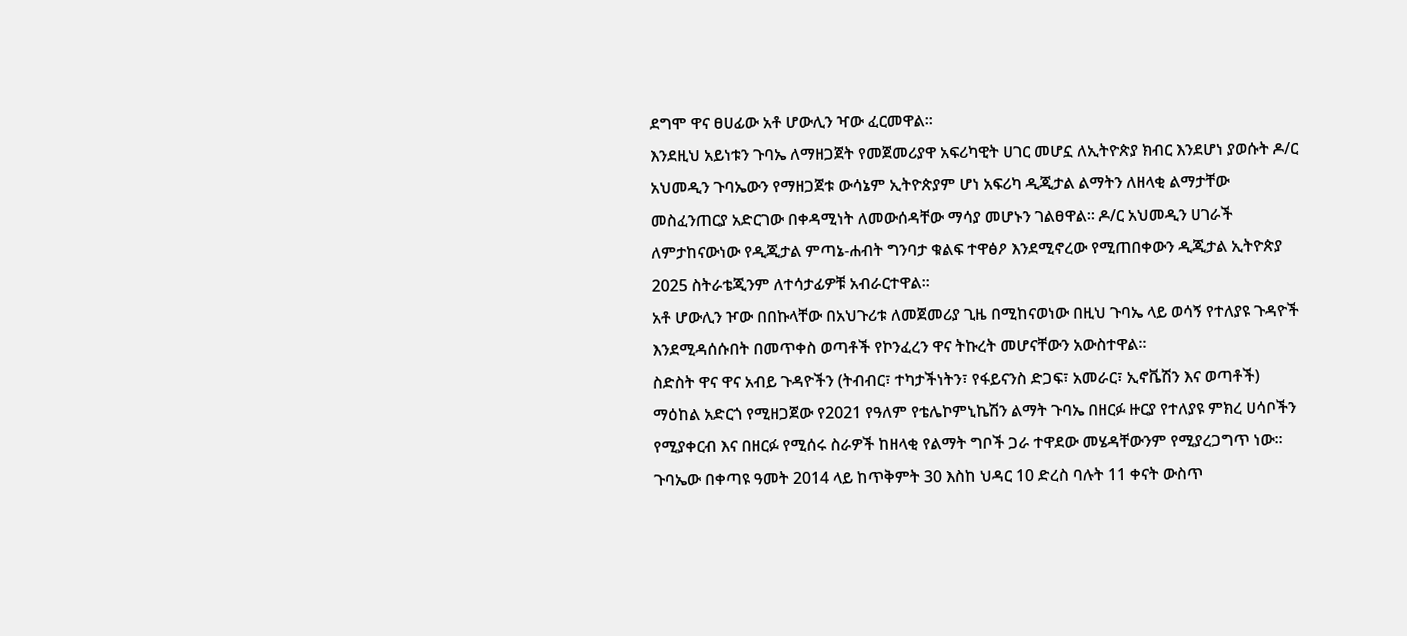ደግሞ ዋና ፀሀፊው አቶ ሆውሊን ዣው ፈርመዋል፡፡
እንደዚህ አይነቱን ጉባኤ ለማዘጋጀት የመጀመሪያዋ አፍሪካዊት ሀገር መሆኗ ለኢትዮጵያ ክብር እንደሆነ ያወሱት ዶ/ር አህመዲን ጉባኤውን የማዘጋጀቱ ውሳኔም ኢትዮጵያም ሆነ አፍሪካ ዲጂታል ልማትን ለዘላቂ ልማታቸው መስፈንጠርያ አድርገው በቀዳሚነት ለመውሰዳቸው ማሳያ መሆኑን ገልፀዋል፡፡ ዶ/ር አህመዲን ሀገራች ለምታከናውነው የዲጂታል ምጣኔ-ሐብት ግንባታ ቁልፍ ተዋፅዖ እንደሚኖረው የሚጠበቀውን ዲጂታል ኢትዮጵያ 2025 ስትራቴጂንም ለተሳታፊዎቹ አብራርተዋል፡፡
አቶ ሆውሊን ዦው በበኩላቸው በአህጉሪቱ ለመጀመሪያ ጊዜ በሚከናወነው በዚህ ጉባኤ ላይ ወሳኝ የተለያዩ ጉዳዮች እንደሚዳሰሱበት በመጥቀስ ወጣቶች የኮንፈረን ዋና ትኩረት መሆናቸውን አውስተዋል፡፡
ስድስት ዋና ዋና አብይ ጉዳዮችን (ትብብር፣ ተካታችነትን፣ የፋይናንስ ድጋፍ፣ አመራር፣ ኢኖቬሽን እና ወጣቶች) ማዕከል አድርጎ የሚዘጋጀው የ2021 የዓለም የቴሌኮምኒኬሽን ልማት ጉባኤ በዘርፉ ዙርያ የተለያዩ ምክረ ሀሳቦችን የሚያቀርብ እና በዘርፉ የሚሰሩ ስራዎች ከዘላቂ የልማት ግቦች ጋራ ተዋደው መሄዳቸውንም የሚያረጋግጥ ነው፡፡ ጉባኤው በቀጣዩ ዓመት 2014 ላይ ከጥቅምት 30 እስከ ህዳር 10 ድረስ ባሉት 11 ቀናት ውስጥ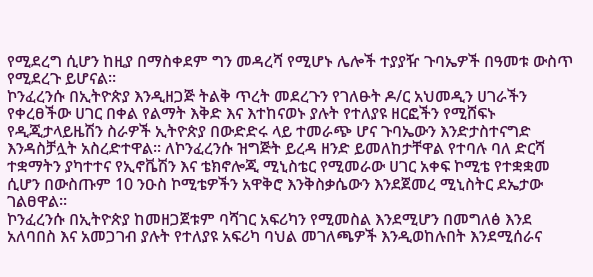የሚደረግ ሲሆን ከዚያ በማስቀደም ግን መዳረሻ የሚሆኑ ሌሎች ተያያዥ ጉባኤዎች በዓመቱ ውስጥ የሚደረጉ ይሆናል፡፡
ኮንፈረንሱ በኢትዮጵያ እንዲዘጋጅ ትልቅ ጥረት መደረጉን የገለፁት ዶ/ር አህመዲን ሀገራችን የቀረፀችው ሀገር በቀል የልማት እቅድ እና እተከናወኑ ያሉት የተለያዩ ዘርፎችን የሚሸፍኑ የዲጂታላይዜሽን ስራዎች ኢትዮጵያ በውድድሩ ላይ ተመራጭ ሆና ጉባኤውን እንድታስተናግድ እንዳስቻሏት አስረድተዋል፡፡ ለኮንፈረንሱ ዝግጅት ይረዳ ዘንድ ይመለከታቸዋል የተባሉ ባለ ድርሻ ተቋማትን ያካተተና የኢኖቬሽን እና ቴክኖሎጂ ሚኒስቴር የሚመራው ሀገር አቀፍ ኮሚቴ የተቋቋመ ሲሆን በውስጡም 10 ንዑስ ኮሚቴዎችን አዋቅሮ እንቅስቃሴውን እንደጀመረ ሚኒስትር ደኤታው ገልፀዋል፡፡
ኮንፈረንሱ በኢትዮጵያ ከመዘጋጀቱም ባሻገር አፍሪካን የሚመስል እንደሚሆን በመግለፅ እንደ አለባበስ እና አመጋገብ ያሉት የተለያዩ አፍሪካ ባህል መገለጫዎች እንዲወከሉበት እንደሚሰራና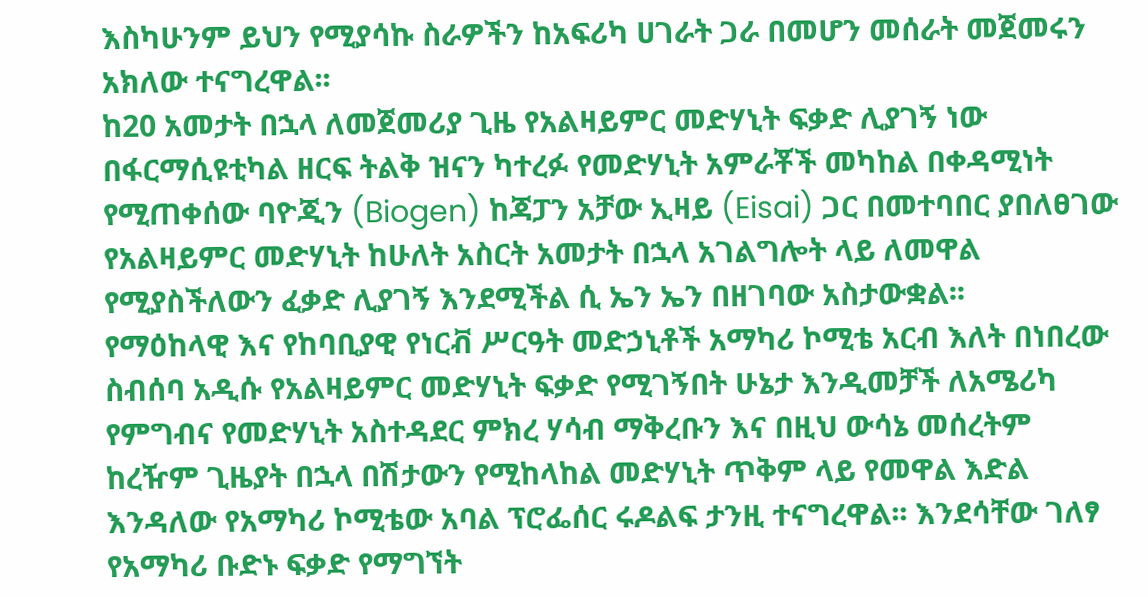እስካሁንም ይህን የሚያሳኩ ስራዎችን ከአፍሪካ ሀገራት ጋራ በመሆን መሰራት መጀመሩን አክለው ተናግረዋል፡፡
ከ20 አመታት በኋላ ለመጀመሪያ ጊዜ የአልዛይምር መድሃኒት ፍቃድ ሊያገኝ ነው
በፋርማሲዩቲካል ዘርፍ ትልቅ ዝናን ካተረፉ የመድሃኒት አምራቾች መካከል በቀዳሚነት የሚጠቀሰው ባዮጂን (Biogen) ከጃፓን አቻው ኢዛይ (Eisai) ጋር በመተባበር ያበለፀገው የአልዛይምር መድሃኒት ከሁለት አስርት አመታት በኋላ አገልግሎት ላይ ለመዋል የሚያስችለውን ፈቃድ ሊያገኝ እንደሚችል ሲ ኤን ኤን በዘገባው አስታውቋል፡፡
የማዕከላዊ እና የከባቢያዊ የነርቭ ሥርዓት መድኃኒቶች አማካሪ ኮሚቴ አርብ እለት በነበረው ስብሰባ አዲሱ የአልዛይምር መድሃኒት ፍቃድ የሚገኝበት ሁኔታ እንዲመቻች ለአሜሪካ የምግብና የመድሃኒት አስተዳደር ምክረ ሃሳብ ማቅረቡን እና በዚህ ውሳኔ መሰረትም ከረዥም ጊዜያት በኋላ በሽታውን የሚከላከል መድሃኒት ጥቅም ላይ የመዋል እድል እንዳለው የአማካሪ ኮሚቴው አባል ፕሮፌሰር ሩዶልፍ ታንዚ ተናግረዋል፡፡ እንደሳቸው ገለፃ የአማካሪ ቡድኑ ፍቃድ የማግኘት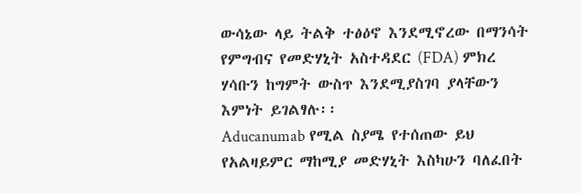ውሳኔው ላይ ትልቅ ተፅዕኖ እንደሚኖረው በማንሳት የምግብና የመድሃኒት አስተዳደር (FDA) ምክረ ሃሳቡን ከግምት ውስጥ እንደሚያስገባ ያላቸውን እምነት ይገልፃሉ፡፡
Aducanumab የሚል ስያሜ የተሰጠው ይህ የአልዛይምር ማከሚያ መድሃኒት እስካሁን ባለፈበት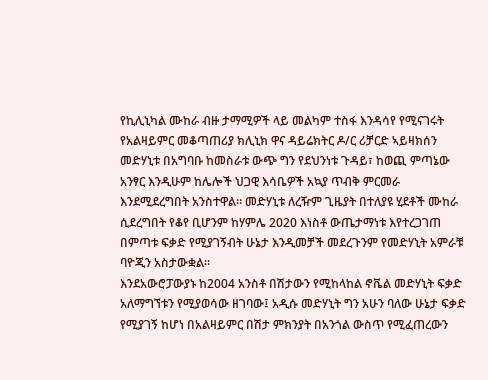የኪሊኒካል ሙከራ ብዙ ታማሚዎች ላይ መልካም ተስፋ እንዳሳየ የሚናገሩት የአልዛይምር መቆጣጠሪያ ክሊኒክ ዋና ዳይሬክትር ዶ/ር ሪቻርድ ኣይዛክሰን መድሃኒቱ በአግባቡ ከመስራቱ ውጭ ግን የደህንነቱ ጉዳይ፣ ከወጪ ምጣኔው አንፃር እንዲሁም ከሌሎች ህጋዊ እሳቤዎች አኳያ ጥብቅ ምርመራ እንደሚደረግበት አንስተዋል፡፡ መድሃኒቱ ለረዥም ጊዜያት በተለያዩ ሂደቶች ሙከራ ሲደረግበት የቆየ ቢሆንም ከሃምሌ 2020 እነስቶ ውጤታማነቱ እየተረጋገጠ በምጣቱ ፍቃድ የሚያገኝብት ሁኔታ እንዲመቻች መደረጉንም የመድሃኒት አምራቹ ባዮጂን አስታውቋል፡፡
እንደአውሮፓውያኑ ከ2004 አንስቶ በሽታውን የሚከላከል ኖቬል መድሃኒት ፍቃድ አለማግኘቱን የሚያወሳው ዘገባው፤ አዲሱ መድሃኒት ግን አሁን ባለው ሁኔታ ፍቃድ የሚያገኝ ከሆነ በአልዛይምር በሽታ ምክንያት በአንጎል ውስጥ የሚፈጠረውን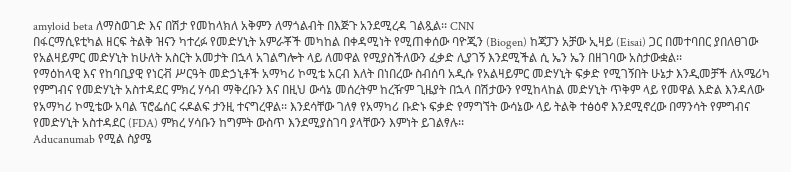amyloid beta ለማስወገድ እና በሽታ የመከላክለ አቅምን ለማጎልብት በእጅጉ አንደሚረዳ ገልጿል፡፡ CNN
በፋርማሲዩቲካል ዘርፍ ትልቅ ዝናን ካተረፉ የመድሃኒት አምራቾች መካከል በቀዳሚነት የሚጠቀሰው ባዮጂን (Biogen) ከጃፓን አቻው ኢዛይ (Eisai) ጋር በመተባበር ያበለፀገው የአልዛይምር መድሃኒት ከሁለት አስርት አመታት በኋላ አገልግሎት ላይ ለመዋል የሚያስችለውን ፈቃድ ሊያገኝ እንደሚችል ሲ ኤን ኤን በዘገባው አስታውቋል፡፡
የማዕከላዊ እና የከባቢያዊ የነርቭ ሥርዓት መድኃኒቶች አማካሪ ኮሚቴ አርብ እለት በነበረው ስብሰባ አዲሱ የአልዛይምር መድሃኒት ፍቃድ የሚገኝበት ሁኔታ እንዲመቻች ለአሜሪካ የምግብና የመድሃኒት አስተዳደር ምክረ ሃሳብ ማቅረቡን እና በዚህ ውሳኔ መሰረትም ከረዥም ጊዜያት በኋላ በሽታውን የሚከላከል መድሃኒት ጥቅም ላይ የመዋል እድል እንዳለው የአማካሪ ኮሚቴው አባል ፕሮፌሰር ሩዶልፍ ታንዚ ተናግረዋል፡፡ እንደሳቸው ገለፃ የአማካሪ ቡድኑ ፍቃድ የማግኘት ውሳኔው ላይ ትልቅ ተፅዕኖ እንደሚኖረው በማንሳት የምግብና የመድሃኒት አስተዳደር (FDA) ምክረ ሃሳቡን ከግምት ውስጥ እንደሚያስገባ ያላቸውን እምነት ይገልፃሉ፡፡
Aducanumab የሚል ስያሜ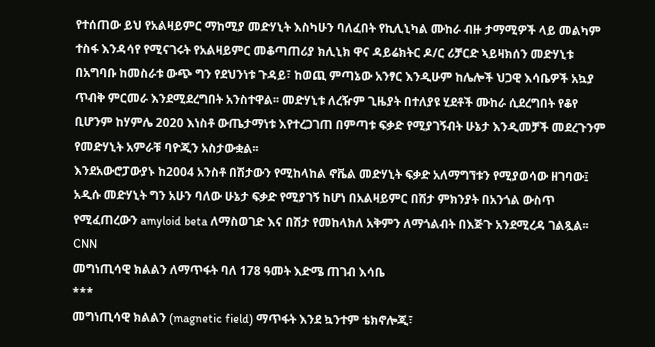የተሰጠው ይህ የአልዛይምር ማከሚያ መድሃኒት እስካሁን ባለፈበት የኪሊኒካል ሙከራ ብዙ ታማሚዎች ላይ መልካም ተስፋ እንዳሳየ የሚናገሩት የአልዛይምር መቆጣጠሪያ ክሊኒክ ዋና ዳይሬክትር ዶ/ር ሪቻርድ ኣይዛክሰን መድሃኒቱ በአግባቡ ከመስራቱ ውጭ ግን የደህንነቱ ጉዳይ፣ ከወጪ ምጣኔው አንፃር እንዲሁም ከሌሎች ህጋዊ እሳቤዎች አኳያ ጥብቅ ምርመራ እንደሚደረግበት አንስተዋል፡፡ መድሃኒቱ ለረዥም ጊዜያት በተለያዩ ሂደቶች ሙከራ ሲደረግበት የቆየ ቢሆንም ከሃምሌ 2020 እነስቶ ውጤታማነቱ እየተረጋገጠ በምጣቱ ፍቃድ የሚያገኝብት ሁኔታ እንዲመቻች መደረጉንም የመድሃኒት አምራቹ ባዮጂን አስታውቋል፡፡
እንደአውሮፓውያኑ ከ2004 አንስቶ በሽታውን የሚከላከል ኖቬል መድሃኒት ፍቃድ አለማግኘቱን የሚያወሳው ዘገባው፤ አዲሱ መድሃኒት ግን አሁን ባለው ሁኔታ ፍቃድ የሚያገኝ ከሆነ በአልዛይምር በሽታ ምክንያት በአንጎል ውስጥ የሚፈጠረውን amyloid beta ለማስወገድ እና በሽታ የመከላክለ አቅምን ለማጎልብት በእጅጉ አንደሚረዳ ገልጿል፡፡ CNN
መግነጢሳዊ ክልልን ለማጥፋት ባለ 178 ዓመት እድሜ ጠገብ እሳቤ
***
መግነጢሳዊ ክልልን (magnetic field) ማጥፋት እንደ ኳንተም ቴክኖሎጂ፣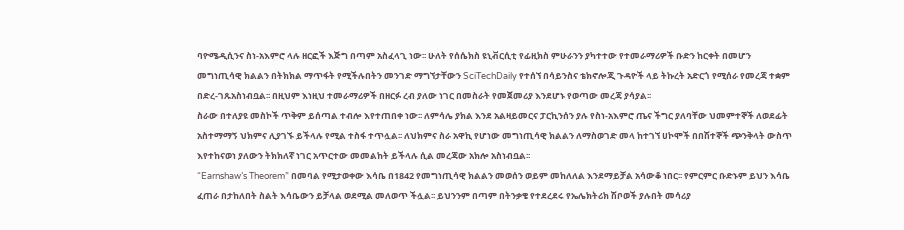ባዮሜዲሲንና ስነ-አእምሮ ላሉ ዘርፎች እጅግ በጣም አስፈላጊ ነው፡፡ ሁለት የሰሴክስ ዩኒቭርሲቲ የፊዚክስ ምሁራንን ያካተተው የተመራማሪዎች ቡድን ከርቀት በመሆን መግነጢሳዊ ክልልን በትክክል ማጥፋት የሚችሉበትን መንገድ ማግኘታቸውን SciTechDaily የተሰኘ በሳይንስና ቴክኖሎጂ ጉዳዮች ላይ ትኩረት አድርጎ የሚሰራ የመረጃ ተቋም በድረ-ገጹአስነብቧል፡፡ በዚህም እነዚህ ተመራማሪዎች በዘርፉ ረብ ያለው ነገር በመስራት የመጀመሪያ እንደሆኑ የወጣው መረጃ ያሳያል፡፡
ስራው በተለያዩ መስኮች ጥቅም ይሰጣል ተብሎ እየተጠበቀ ነው፡፡ ለምሳሌ ያክል እንደ አልዛይመርና ፓርኪንሰን ያሉ የስነ-አእምሮ ጤና ችግር ያለባቸው ህመምተኞች ለወደፊት አስተማማኝ ህክምና ሊያገኙ ይችላሉ የሚል ተስፋ ተጥሏል፡፡ ለህክምና ስራ አዋኪ የሆነው መግነጢሳዊ ክልልን ለማስወገድ መላ ከተገኘ ሀኮሞች በበሽተኞች ጭንቅላት ውስጥ እየተከናወነ ያለውን ትክክለኛ ነገር አጥርተው መመልከት ይችላሉ ሲል መረጃው አክሎ አስነብቧል፡፡
“Earnshaw’s Theorem” በመባል የሚታወቀው እሳቤ በ1842 የመግነጢሳዊ ክልልን መወሰን ወይም መከለለል እንደማይቻል አሳውቆ ነበር፡፡ የምርምር ቡድኑም ይህን እሳቤ ፈጠራ በታከለበት ስልት እሳቤውን ይቻላል ወደሚል መለወጥ ችሏል፡፡ ይህንንም በጣም በትንቃቄ የተደረደሩ የኤሌክትሪክ ሽቦወች ያሉበት መሳሪያ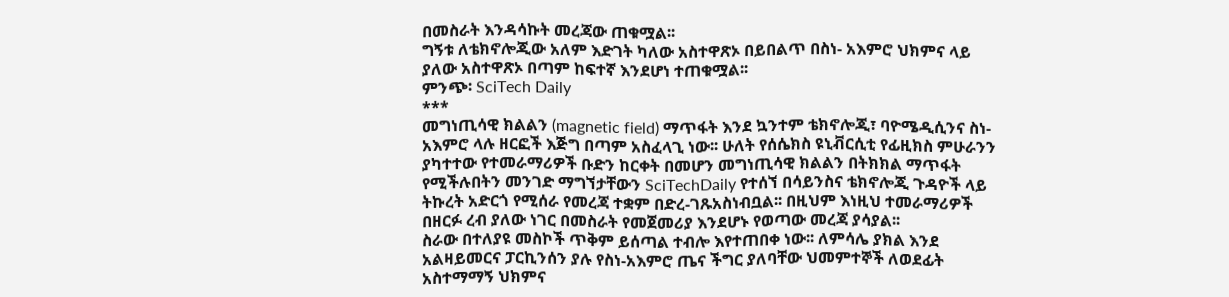በመስራት እንዳሳኩት መረጃው ጠቁሟል፡፡
ግኝቱ ለቴክኖሎጂው አለም እድገት ካለው አስተዋጽኦ በይበልጥ በስነ- አእምሮ ህክምና ላይ ያለው አስተዋጽኦ በጣም ከፍተኛ እንደሆነ ተጠቁሟል፡፡
ምንጭ፡ SciTech Daily
***
መግነጢሳዊ ክልልን (magnetic field) ማጥፋት እንደ ኳንተም ቴክኖሎጂ፣ ባዮሜዲሲንና ስነ-አእምሮ ላሉ ዘርፎች እጅግ በጣም አስፈላጊ ነው፡፡ ሁለት የሰሴክስ ዩኒቭርሲቲ የፊዚክስ ምሁራንን ያካተተው የተመራማሪዎች ቡድን ከርቀት በመሆን መግነጢሳዊ ክልልን በትክክል ማጥፋት የሚችሉበትን መንገድ ማግኘታቸውን SciTechDaily የተሰኘ በሳይንስና ቴክኖሎጂ ጉዳዮች ላይ ትኩረት አድርጎ የሚሰራ የመረጃ ተቋም በድረ-ገጹአስነብቧል፡፡ በዚህም እነዚህ ተመራማሪዎች በዘርፉ ረብ ያለው ነገር በመስራት የመጀመሪያ እንደሆኑ የወጣው መረጃ ያሳያል፡፡
ስራው በተለያዩ መስኮች ጥቅም ይሰጣል ተብሎ እየተጠበቀ ነው፡፡ ለምሳሌ ያክል እንደ አልዛይመርና ፓርኪንሰን ያሉ የስነ-አእምሮ ጤና ችግር ያለባቸው ህመምተኞች ለወደፊት አስተማማኝ ህክምና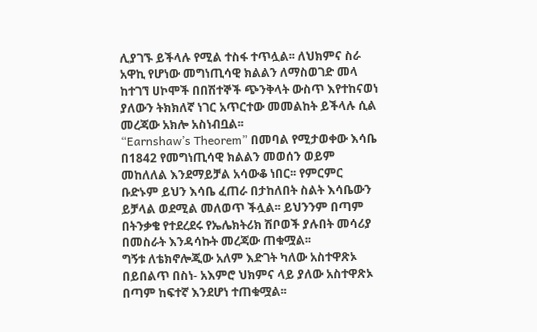ሊያገኙ ይችላሉ የሚል ተስፋ ተጥሏል፡፡ ለህክምና ስራ አዋኪ የሆነው መግነጢሳዊ ክልልን ለማስወገድ መላ ከተገኘ ሀኮሞች በበሽተኞች ጭንቅላት ውስጥ እየተከናወነ ያለውን ትክክለኛ ነገር አጥርተው መመልከት ይችላሉ ሲል መረጃው አክሎ አስነብቧል፡፡
“Earnshaw’s Theorem” በመባል የሚታወቀው እሳቤ በ1842 የመግነጢሳዊ ክልልን መወሰን ወይም መከለለል እንደማይቻል አሳውቆ ነበር፡፡ የምርምር ቡድኑም ይህን እሳቤ ፈጠራ በታከለበት ስልት እሳቤውን ይቻላል ወደሚል መለወጥ ችሏል፡፡ ይህንንም በጣም በትንቃቄ የተደረደሩ የኤሌክትሪክ ሽቦወች ያሉበት መሳሪያ በመስራት እንዳሳኩት መረጃው ጠቁሟል፡፡
ግኝቱ ለቴክኖሎጂው አለም እድገት ካለው አስተዋጽኦ በይበልጥ በስነ- አእምሮ ህክምና ላይ ያለው አስተዋጽኦ በጣም ከፍተኛ እንደሆነ ተጠቁሟል፡፡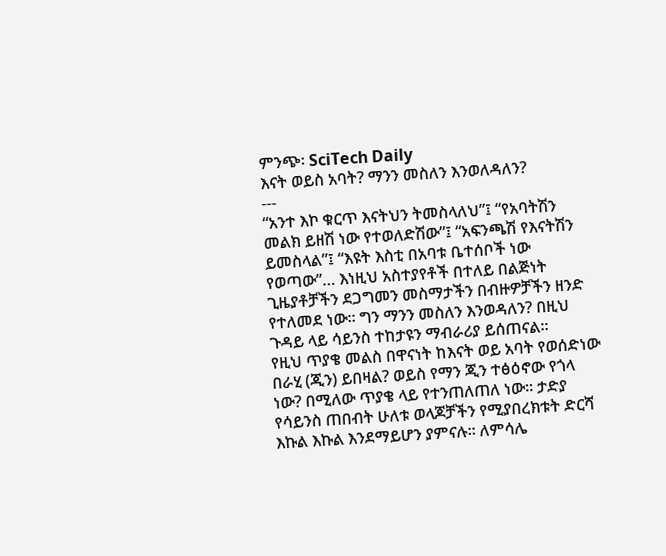ምንጭ፡ SciTech Daily
እናት ወይስ አባት? ማንን መስለን እንወለዳለን?
---
“አንተ እኮ ቁርጥ እናትህን ትመስላለህ”፤ “የአባትሽን መልክ ይዘሽ ነው የተወለድሽው”፤ “አፍንጫሽ የእናትሽን ይመስላል”፤ “እዩት እስቲ በአባቱ ቤተሰቦች ነው የወጣው”… እነዚህ አስተያየቶች በተለይ በልጅነት ጊዜያቶቻችን ደጋግመን መስማታችን በብዙዎቻችን ዘንድ የተለመደ ነው፡፡ ግን ማንን መስለን እንወዳለን? በዚህ ጉዳይ ላይ ሳይንስ ተከታዩን ማብራሪያ ይሰጠናል፡፡
የዚህ ጥያቄ መልስ በዋናነት ከእናት ወይ አባት የወሰድነው በራሂ (ጂን) ይበዛል? ወይስ የማን ጂን ተፅዕኖው የጎላ ነው? በሚለው ጥያቄ ላይ የተንጠለጠለ ነው፡፡ ታድያ የሳይንስ ጠበብት ሁለቱ ወላጆቻችን የሚያበረክቱት ድርሻ እኩል እኩል እንደማይሆን ያምናሉ፡፡ ለምሳሌ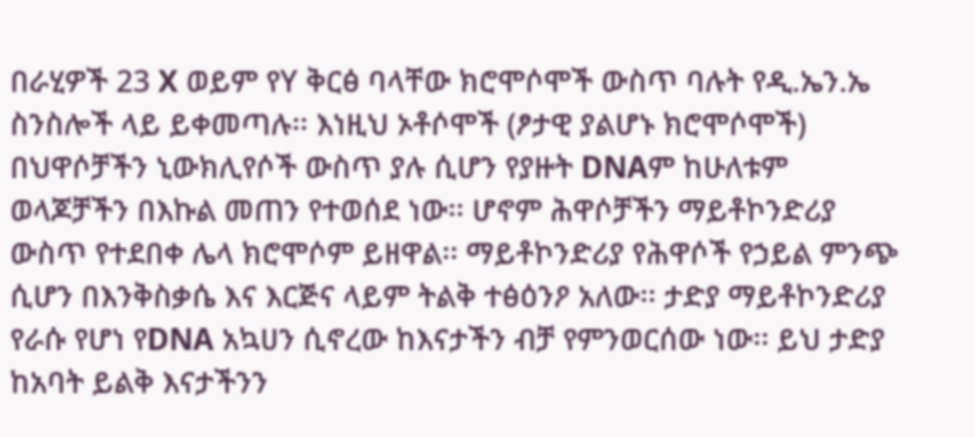በራሂዎች 23 X ወይም የY ቅርፅ ባላቸው ክሮሞሶሞች ውስጥ ባሉት የዲ.ኤን.ኤ ስንስሎች ላይ ይቀመጣሉ፡፡ እነዚህ ኦቶሶሞች (ፆታዊ ያልሆኑ ክሮሞሶሞች) በህዋሶቻችን ኒውክሊየሶች ውስጥ ያሉ ሲሆን የያዙት DNAም ከሁለቱም ወላጆቻችን በእኩል መጠን የተወሰደ ነው፡፡ ሆኖም ሕዋሶቻችን ማይቶኮንድሪያ ውስጥ የተደበቀ ሌላ ክሮሞሶም ይዘዋል፡፡ ማይቶኮንድሪያ የሕዋሶች የኃይል ምንጭ ሲሆን በእንቅስቃሴ እና እርጅና ላይም ትልቅ ተፅዕንዖ አለው፡፡ ታድያ ማይቶኮንድሪያ የራሱ የሆነ የDNA አኳሀን ሲኖረው ከእናታችን ብቻ የምንወርሰው ነው፡፡ ይህ ታድያ ከአባት ይልቅ እናታችንን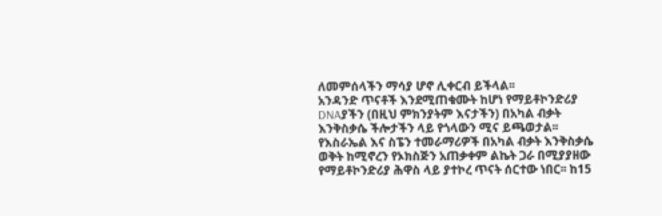ለመምሰላችን ማሳያ ሆኖ ሊቀርብ ይችላል፡፡
አንዳንድ ጥናቶች እንደሚጠቁሙት ከሆነ የማይቶኮንድሪያ DNAያችን (በዚህ ምክንያትም እናታችን) በአካል ብቃት እንቅስቃሴ ችሎታችን ላይ የጎላውን ሚና ይጫወታል፡፡ የእስራኤል እና ስፔን ተመራማሪዎች በአካል ብቃት እንቅስቃሴ ወቅት ከሚኖረን የኦክስጅን አጠቃቀም ልኬት ጋራ በሚያያዘው የማይቶኮንድሪያ ሕዋስ ላይ ያተኮረ ጥናት ሰርተው ነበር፡፡ ከ15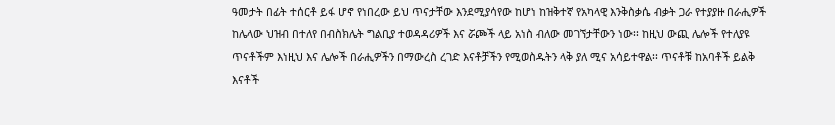ዓመታት በፊት ተሰርቶ ይፋ ሆኖ የነበረው ይህ ጥናታቸው እንደሚያሳየው ከሆነ ከዝቅተኛ የአካላዊ እንቅስቃሴ ብቃት ጋራ የተያያዙ በራሒዎች ከሌላው ህዝብ በተለየ በብስክሌት ግልቢያ ተወዳዳሪዎች እና ሯጮች ላይ አነስ ብለው መገኘታቸውን ነው፡፡ ከዚህ ውጪ ሌሎች የተለያዩ ጥናቶችም እነዚህ እና ሌሎች በራሒዎችን በማውረስ ረገድ እናቶቻችን የሚወስዱትን ላቅ ያለ ሚና አሳይተዋል፡፡ ጥናቶቹ ከአባቶች ይልቅ እናቶች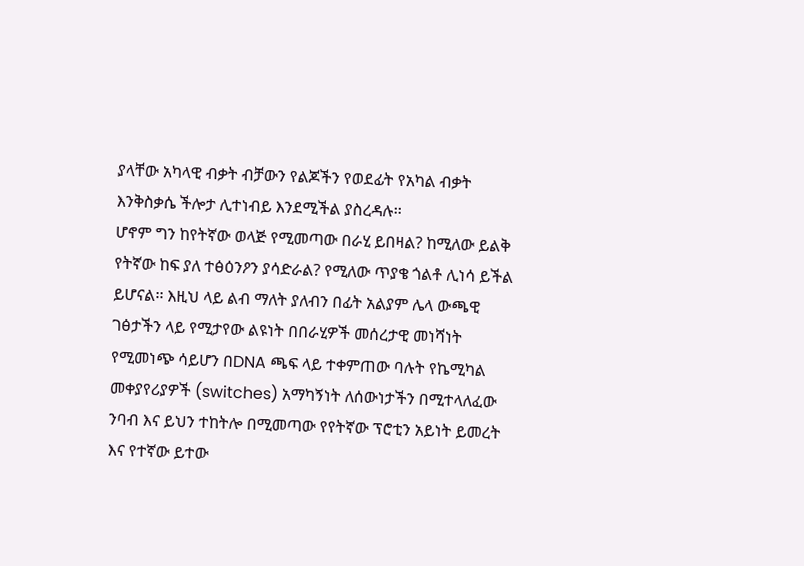ያላቸው አካላዊ ብቃት ብቻውን የልጆችን የወደፊት የአካል ብቃት እንቅስቃሴ ችሎታ ሊተነብይ እንደሚችል ያስረዳሉ፡፡
ሆኖም ግን ከየትኛው ወላጅ የሚመጣው በራሂ ይበዛል? ከሚለው ይልቅ የትኛው ከፍ ያለ ተፅዕንዖን ያሳድራል? የሚለው ጥያቄ ጎልቶ ሊነሳ ይችል ይሆናል፡፡ እዚህ ላይ ልብ ማለት ያለብን በፊት አልያም ሌላ ውጫዊ ገፅታችን ላይ የሚታየው ልዩነት በበራሂዎች መሰረታዊ መነሻነት የሚመነጭ ሳይሆን በDNA ጫፍ ላይ ተቀምጠው ባሉት የኬሚካል መቀያየሪያዎች (switches) አማካኝነት ለሰውነታችን በሚተላለፈው ንባብ እና ይህን ተከትሎ በሚመጣው የየትኛው ፕሮቲን አይነት ይመረት እና የተኛው ይተው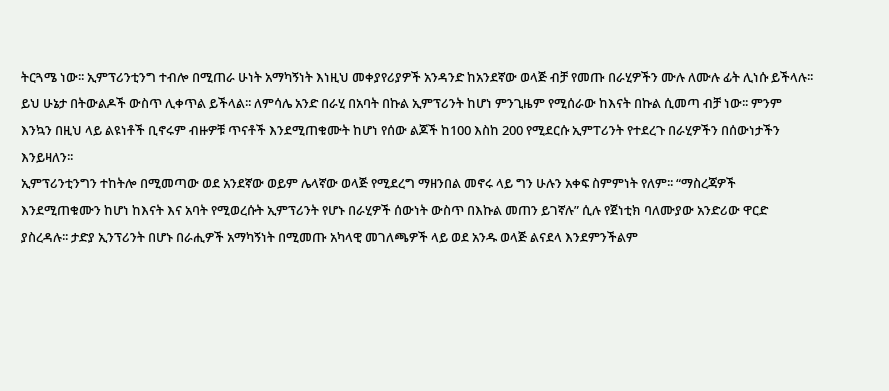ትርጓሜ ነው፡፡ ኢምፕሪንቲንግ ተብሎ በሚጠራ ሁነት አማካኝነት እነዚህ መቀያየሪያዎች አንዳንድ ከአንደኛው ወላጅ ብቻ የመጡ በራሂዎችን ሙሉ ለሙሉ ፊት ሊነሱ ይችላሉ፡፡ ይህ ሁኔታ በትውልዶች ውስጥ ሊቀጥል ይችላል፡፡ ለምሳሌ አንድ በራሂ በአባት በኩል ኢምፕሪንት ከሆነ ምንጊዜም የሚሰራው ከእናት በኩል ሲመጣ ብቻ ነው፡፡ ምንም እንኳን በዚህ ላይ ልዩነቶች ቢኖሩም ብዙዎቹ ጥናቶች እንደሚጠቁሙት ከሆነ የሰው ልጆች ከ100 እስከ 200 የሚደርሱ ኢምፐሪንት የተደረጉ በራሂዎችን በሰውነታችን እንይዛለን፡፡
ኢምፕሪንቲንግን ተከትሎ በሚመጣው ወደ አንደኛው ወይም ሌላኛው ወላጅ የሚደረግ ማዘንበል መኖሩ ላይ ግን ሁሉን አቀፍ ስምምነት የለም፡፡ “ማስረጃዎች እንደሚጠቁሙን ከሆነ ከእናት እና አባት የሚወረሱት ኢምፕሪንት የሆኑ በራሂዎች ሰውነት ውስጥ በእኩል መጠን ይገኛሉ” ሲሉ የጀነቲክ ባለሙያው አንድሪው ዋርድ ያስረዳሉ፡፡ ታድያ ኢንፕሪንት በሆኑ በራሒዎች አማካኝነት በሚመጡ አካላዊ መገለጫዎች ላይ ወደ አንዱ ወላጅ ልናደላ እንደምንችልም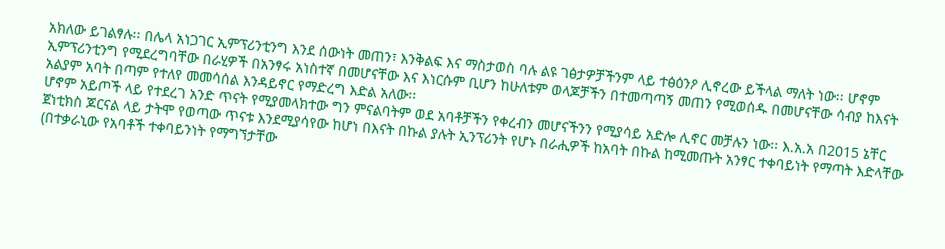አክለው ይገልፃሉ፡፡ በሌላ አነጋገር ኢምፕሪንቲንግ እንደ ሰውነት መጠን፣ እንቅልፍ እና ማስታወስ ባሉ ልዩ ገፅታዎቻችንም ላይ ተፅዕንዖ ሊኖረው ይችላል ማለት ነው፡፡ ሆኖም ኢምፕሪንቲንግ የሚደረግባቸው በራሂዎች በአንፃሩ አነስተኛ በመሆናቸው እና እነርሱም ቢሆን ከሁለቱም ወላጆቻችን በተመጣጣኝ መጠን የሚወሰዱ በመሆናቸው ሳብያ ከእናት አልያም አባት በጣም የተለየ መመሳሰል እንዳይኖር የማድረግ እድል አለው፡፡
ሆኖም አይጦች ላይ የተደረገ አንድ ጥናት የሚያመላክተው ግን ምናልባትም ወደ አባቶቻችን የቀረብን መሆናችንን የሚያሳይ አድሎ ሊኖር መቻሉን ነው፡፡ እ.አ.አ በ2015 ኔቸር ጀነቲክስ ጆርናል ላይ ታትሞ የወጣው ጥናቱ እንደሚያሳየው ከሆነ በእናት በኩል ያሉት ኢንፕሪንት የሆኑ በራሒዎች ከአባት በኩል ከሚመጡት አንፃር ተቀባይነት የማጣት እድላቸው (በተቃራኒው የአባቶች ተቀባይንነት የማግኘታቸው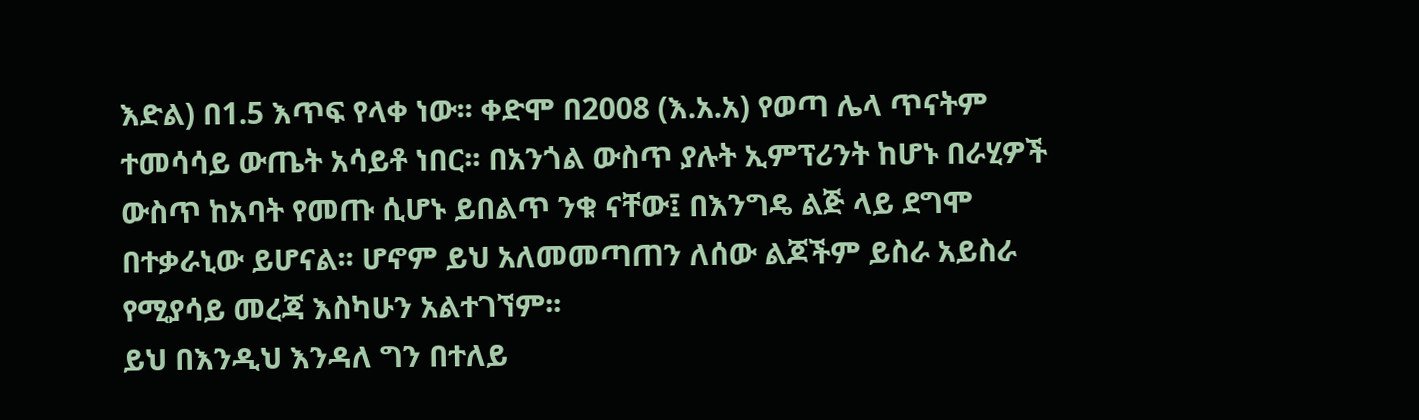እድል) በ1.5 እጥፍ የላቀ ነው፡፡ ቀድሞ በ2008 (እ.አ.አ) የወጣ ሌላ ጥናትም ተመሳሳይ ውጤት አሳይቶ ነበር፡፡ በአንጎል ውስጥ ያሉት ኢምፕሪንት ከሆኑ በራሂዎች ውስጥ ከአባት የመጡ ሲሆኑ ይበልጥ ንቁ ናቸው፤ በእንግዴ ልጅ ላይ ደግሞ በተቃራኒው ይሆናል፡፡ ሆኖም ይህ አለመመጣጠን ለሰው ልጆችም ይስራ አይስራ የሚያሳይ መረጃ እስካሁን አልተገኘም፡፡
ይህ በእንዲህ እንዳለ ግን በተለይ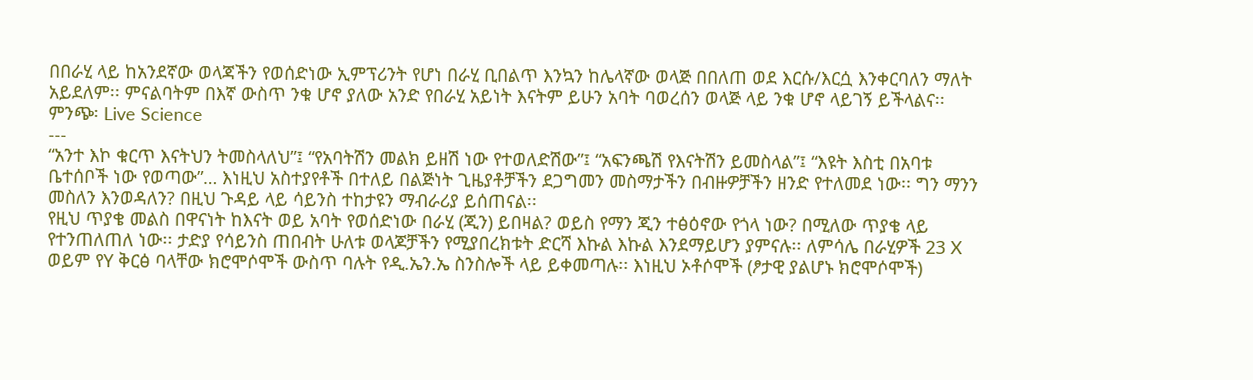በበራሂ ላይ ከአንደኛው ወላጃችን የወሰድነው ኢምፕሪንት የሆነ በራሂ ቢበልጥ እንኳን ከሌላኛው ወላጅ በበለጠ ወደ እርሱ/እርሷ እንቀርባለን ማለት አይደለም፡፡ ምናልባትም በእኛ ውስጥ ንቁ ሆኖ ያለው አንድ የበራሂ አይነት እናትም ይሁን አባት ባወረሰን ወላጅ ላይ ንቁ ሆኖ ላይገኝ ይችላልና፡፡
ምንጭ፡ Live Science
---
“አንተ እኮ ቁርጥ እናትህን ትመስላለህ”፤ “የአባትሽን መልክ ይዘሽ ነው የተወለድሽው”፤ “አፍንጫሽ የእናትሽን ይመስላል”፤ “እዩት እስቲ በአባቱ ቤተሰቦች ነው የወጣው”… እነዚህ አስተያየቶች በተለይ በልጅነት ጊዜያቶቻችን ደጋግመን መስማታችን በብዙዎቻችን ዘንድ የተለመደ ነው፡፡ ግን ማንን መስለን እንወዳለን? በዚህ ጉዳይ ላይ ሳይንስ ተከታዩን ማብራሪያ ይሰጠናል፡፡
የዚህ ጥያቄ መልስ በዋናነት ከእናት ወይ አባት የወሰድነው በራሂ (ጂን) ይበዛል? ወይስ የማን ጂን ተፅዕኖው የጎላ ነው? በሚለው ጥያቄ ላይ የተንጠለጠለ ነው፡፡ ታድያ የሳይንስ ጠበብት ሁለቱ ወላጆቻችን የሚያበረክቱት ድርሻ እኩል እኩል እንደማይሆን ያምናሉ፡፡ ለምሳሌ በራሂዎች 23 X ወይም የY ቅርፅ ባላቸው ክሮሞሶሞች ውስጥ ባሉት የዲ.ኤን.ኤ ስንስሎች ላይ ይቀመጣሉ፡፡ እነዚህ ኦቶሶሞች (ፆታዊ ያልሆኑ ክሮሞሶሞች)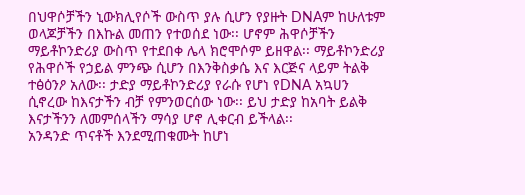በህዋሶቻችን ኒውክሊየሶች ውስጥ ያሉ ሲሆን የያዙት DNAም ከሁለቱም ወላጆቻችን በእኩል መጠን የተወሰደ ነው፡፡ ሆኖም ሕዋሶቻችን ማይቶኮንድሪያ ውስጥ የተደበቀ ሌላ ክሮሞሶም ይዘዋል፡፡ ማይቶኮንድሪያ የሕዋሶች የኃይል ምንጭ ሲሆን በእንቅስቃሴ እና እርጅና ላይም ትልቅ ተፅዕንዖ አለው፡፡ ታድያ ማይቶኮንድሪያ የራሱ የሆነ የDNA አኳሀን ሲኖረው ከእናታችን ብቻ የምንወርሰው ነው፡፡ ይህ ታድያ ከአባት ይልቅ እናታችንን ለመምሰላችን ማሳያ ሆኖ ሊቀርብ ይችላል፡፡
አንዳንድ ጥናቶች እንደሚጠቁሙት ከሆነ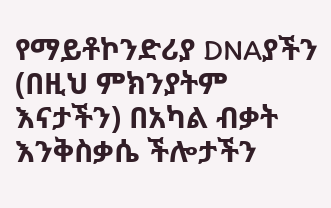የማይቶኮንድሪያ DNAያችን (በዚህ ምክንያትም እናታችን) በአካል ብቃት እንቅስቃሴ ችሎታችን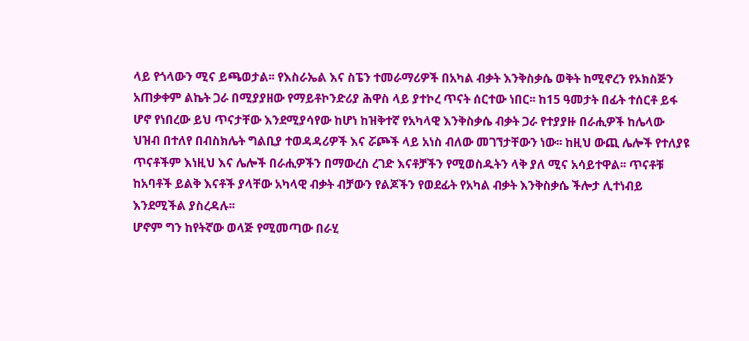ላይ የጎላውን ሚና ይጫወታል፡፡ የእስራኤል እና ስፔን ተመራማሪዎች በአካል ብቃት እንቅስቃሴ ወቅት ከሚኖረን የኦክስጅን አጠቃቀም ልኬት ጋራ በሚያያዘው የማይቶኮንድሪያ ሕዋስ ላይ ያተኮረ ጥናት ሰርተው ነበር፡፡ ከ15 ዓመታት በፊት ተሰርቶ ይፋ ሆኖ የነበረው ይህ ጥናታቸው እንደሚያሳየው ከሆነ ከዝቅተኛ የአካላዊ እንቅስቃሴ ብቃት ጋራ የተያያዙ በራሒዎች ከሌላው ህዝብ በተለየ በብስክሌት ግልቢያ ተወዳዳሪዎች እና ሯጮች ላይ አነስ ብለው መገኘታቸውን ነው፡፡ ከዚህ ውጪ ሌሎች የተለያዩ ጥናቶችም እነዚህ እና ሌሎች በራሒዎችን በማውረስ ረገድ እናቶቻችን የሚወስዱትን ላቅ ያለ ሚና አሳይተዋል፡፡ ጥናቶቹ ከአባቶች ይልቅ እናቶች ያላቸው አካላዊ ብቃት ብቻውን የልጆችን የወደፊት የአካል ብቃት እንቅስቃሴ ችሎታ ሊተነብይ እንደሚችል ያስረዳሉ፡፡
ሆኖም ግን ከየትኛው ወላጅ የሚመጣው በራሂ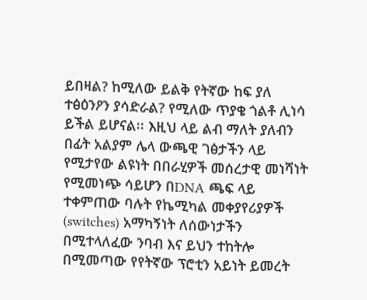ይበዛል? ከሚለው ይልቅ የትኛው ከፍ ያለ ተፅዕንዖን ያሳድራል? የሚለው ጥያቄ ጎልቶ ሊነሳ ይችል ይሆናል፡፡ እዚህ ላይ ልብ ማለት ያለብን በፊት አልያም ሌላ ውጫዊ ገፅታችን ላይ የሚታየው ልዩነት በበራሂዎች መሰረታዊ መነሻነት የሚመነጭ ሳይሆን በDNA ጫፍ ላይ ተቀምጠው ባሉት የኬሚካል መቀያየሪያዎች (switches) አማካኝነት ለሰውነታችን በሚተላለፈው ንባብ እና ይህን ተከትሎ በሚመጣው የየትኛው ፕሮቲን አይነት ይመረት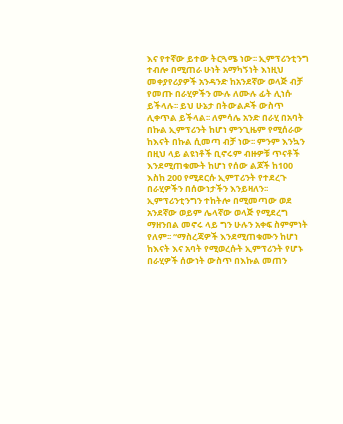እና የተኛው ይተው ትርጓሜ ነው፡፡ ኢምፕሪንቲንግ ተብሎ በሚጠራ ሁነት አማካኝነት እነዚህ መቀያየሪያዎች አንዳንድ ከአንደኛው ወላጅ ብቻ የመጡ በራሂዎችን ሙሉ ለሙሉ ፊት ሊነሱ ይችላሉ፡፡ ይህ ሁኔታ በትውልዶች ውስጥ ሊቀጥል ይችላል፡፡ ለምሳሌ አንድ በራሂ በአባት በኩል ኢምፕሪንት ከሆነ ምንጊዜም የሚሰራው ከእናት በኩል ሲመጣ ብቻ ነው፡፡ ምንም እንኳን በዚህ ላይ ልዩነቶች ቢኖሩም ብዙዎቹ ጥናቶች እንደሚጠቁሙት ከሆነ የሰው ልጆች ከ100 እስከ 200 የሚደርሱ ኢምፐሪንት የተደረጉ በራሂዎችን በሰውነታችን እንይዛለን፡፡
ኢምፕሪንቲንግን ተከትሎ በሚመጣው ወደ አንደኛው ወይም ሌላኛው ወላጅ የሚደረግ ማዘንበል መኖሩ ላይ ግን ሁሉን አቀፍ ስምምነት የለም፡፡ “ማስረጃዎች እንደሚጠቁሙን ከሆነ ከእናት እና አባት የሚወረሱት ኢምፕሪንት የሆኑ በራሂዎች ሰውነት ውስጥ በእኩል መጠን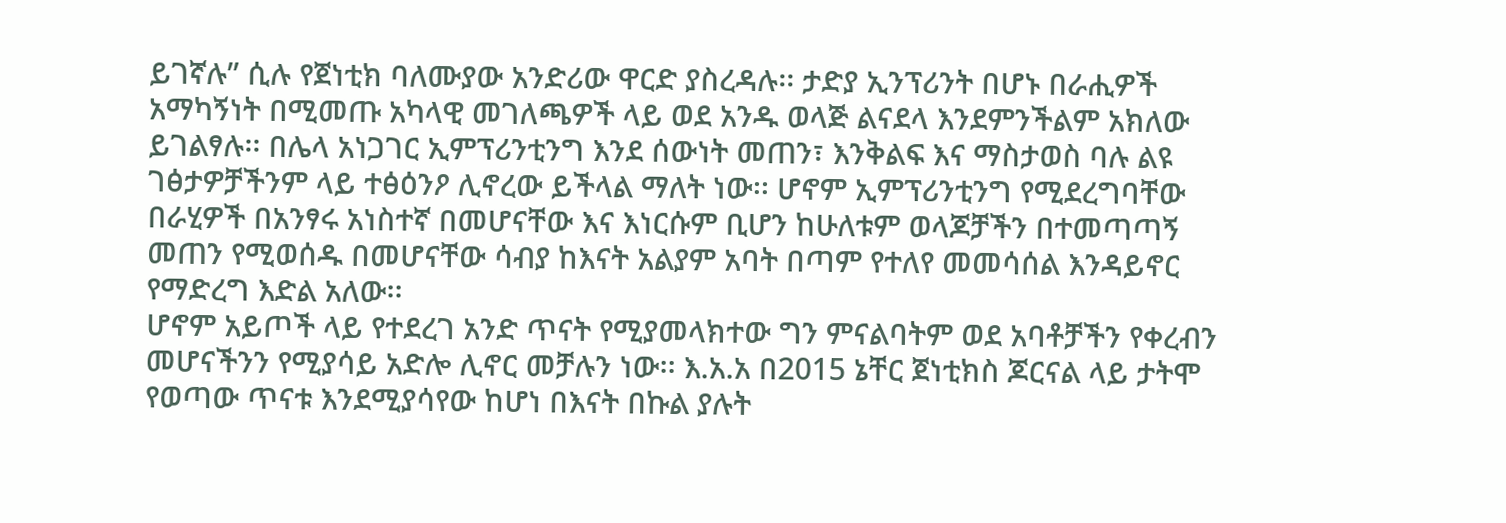ይገኛሉ” ሲሉ የጀነቲክ ባለሙያው አንድሪው ዋርድ ያስረዳሉ፡፡ ታድያ ኢንፕሪንት በሆኑ በራሒዎች አማካኝነት በሚመጡ አካላዊ መገለጫዎች ላይ ወደ አንዱ ወላጅ ልናደላ እንደምንችልም አክለው ይገልፃሉ፡፡ በሌላ አነጋገር ኢምፕሪንቲንግ እንደ ሰውነት መጠን፣ እንቅልፍ እና ማስታወስ ባሉ ልዩ ገፅታዎቻችንም ላይ ተፅዕንዖ ሊኖረው ይችላል ማለት ነው፡፡ ሆኖም ኢምፕሪንቲንግ የሚደረግባቸው በራሂዎች በአንፃሩ አነስተኛ በመሆናቸው እና እነርሱም ቢሆን ከሁለቱም ወላጆቻችን በተመጣጣኝ መጠን የሚወሰዱ በመሆናቸው ሳብያ ከእናት አልያም አባት በጣም የተለየ መመሳሰል እንዳይኖር የማድረግ እድል አለው፡፡
ሆኖም አይጦች ላይ የተደረገ አንድ ጥናት የሚያመላክተው ግን ምናልባትም ወደ አባቶቻችን የቀረብን መሆናችንን የሚያሳይ አድሎ ሊኖር መቻሉን ነው፡፡ እ.አ.አ በ2015 ኔቸር ጀነቲክስ ጆርናል ላይ ታትሞ የወጣው ጥናቱ እንደሚያሳየው ከሆነ በእናት በኩል ያሉት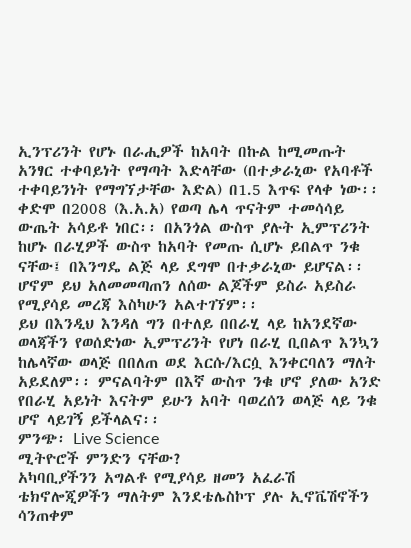ኢንፕሪንት የሆኑ በራሒዎች ከአባት በኩል ከሚመጡት አንፃር ተቀባይነት የማጣት እድላቸው (በተቃራኒው የአባቶች ተቀባይንነት የማግኘታቸው እድል) በ1.5 እጥፍ የላቀ ነው፡፡ ቀድሞ በ2008 (እ.አ.አ) የወጣ ሌላ ጥናትም ተመሳሳይ ውጤት አሳይቶ ነበር፡፡ በአንጎል ውስጥ ያሉት ኢምፕሪንት ከሆኑ በራሂዎች ውስጥ ከአባት የመጡ ሲሆኑ ይበልጥ ንቁ ናቸው፤ በእንግዴ ልጅ ላይ ደግሞ በተቃራኒው ይሆናል፡፡ ሆኖም ይህ አለመመጣጠን ለሰው ልጆችም ይስራ አይስራ የሚያሳይ መረጃ እስካሁን አልተገኘም፡፡
ይህ በእንዲህ እንዳለ ግን በተለይ በበራሂ ላይ ከአንደኛው ወላጃችን የወሰድነው ኢምፕሪንት የሆነ በራሂ ቢበልጥ እንኳን ከሌላኛው ወላጅ በበለጠ ወደ እርሱ/እርሷ እንቀርባለን ማለት አይደለም፡፡ ምናልባትም በእኛ ውስጥ ንቁ ሆኖ ያለው አንድ የበራሂ አይነት እናትም ይሁን አባት ባወረሰን ወላጅ ላይ ንቁ ሆኖ ላይገኝ ይችላልና፡፡
ምንጭ፡ Live Science
ሚትዮሮች ምንድን ናቸው?
አካባቢያችንን አግልቶ የሚያሳይ ዘመን አፈራሽ ቴክኖሎጂዎችን ማለትም እንደቴሌስኮፕ ያሉ ኢኖቬሽኖችን ሳንጠቀም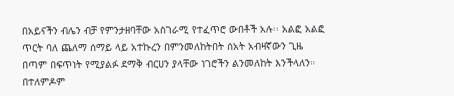በአይናችን ብሌን ብቻ የምንታዘባቸው አስገራሚ የተፈጥሮ ውበቶች አሉ፡፡ አልፎ አልፎ ጥርት ባለ ጨለማ ሰማይ ላይ አተኩረን በምንመለከትበት ሰአት አብዛኛውን ጊዜ በጣም በፍጥነት የሚያልፉ ደማቅ ብርሀን ያላቸው ነገሮችን ልንመለከት እንችላለን። በተለምዶም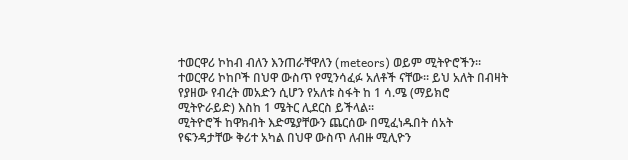ተወርዋሪ ኮከብ ብለን እንጠራቸዋለን (meteors) ወይም ሚትዮሮችን። ተወርዋሪ ኮከቦች በህዋ ውስጥ የሚንሳፈፉ አለቶች ናቸው። ይህ አለት በብዛት የያዘው የብረት መአድን ሲሆን የአለቱ ስፋት ከ 1 ሳ.ሜ (ማይክሮ ሚትዮራይድ) እስከ 1 ሜትር ሊደርስ ይችላል።
ሚትዮሮች ከዋክብት እድሜያቸውን ጨርሰው በሚፈነዱበት ሰአት የፍንዳታቸው ቅሪተ አካል በህዋ ውስጥ ለብዙ ሚሊዮን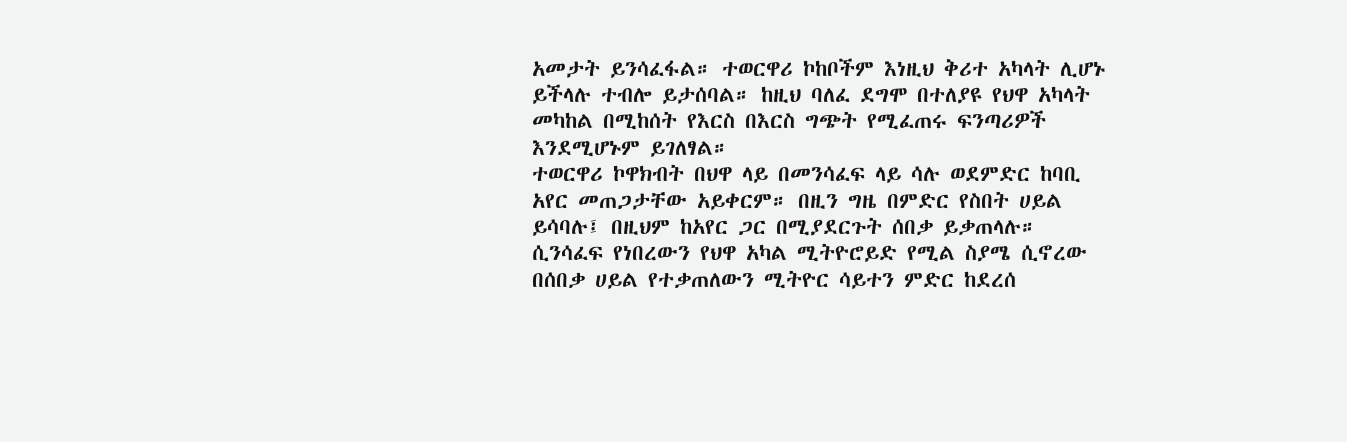አመታት ይንሳፈፋል። ተወርዋሪ ኮከቦችም እነዚህ ቅሪተ አካላት ሊሆኑ ይችላሉ ተብሎ ይታሰባል። ከዚህ ባለፈ ደግሞ በተለያዩ የህዋ አካላት መካከል በሚከሰት የእርስ በእርስ ግጭት የሚፈጠሩ ፍንጣሪዎች እንደሚሆኑም ይገለፃል።
ተወርዋሪ ኮዋክብት በህዋ ላይ በመንሳፈፍ ላይ ሳሉ ወደምድር ከባቢ አየር መጠጋታቸው አይቀርም። በዚን ግዜ በምድር የስበት ሀይል ይሳባሉ፤ በዚህም ከአየር ጋር በሚያደርጉት ሰበቃ ይቃጠላሉ። ሲንሳፈፍ የነበረውን የህዋ አካል ሚትዮሮይድ የሚል ስያሜ ሲኖረው በሰበቃ ሀይል የተቃጠለውን ሚትዮር ሳይተን ምድር ከደረሰ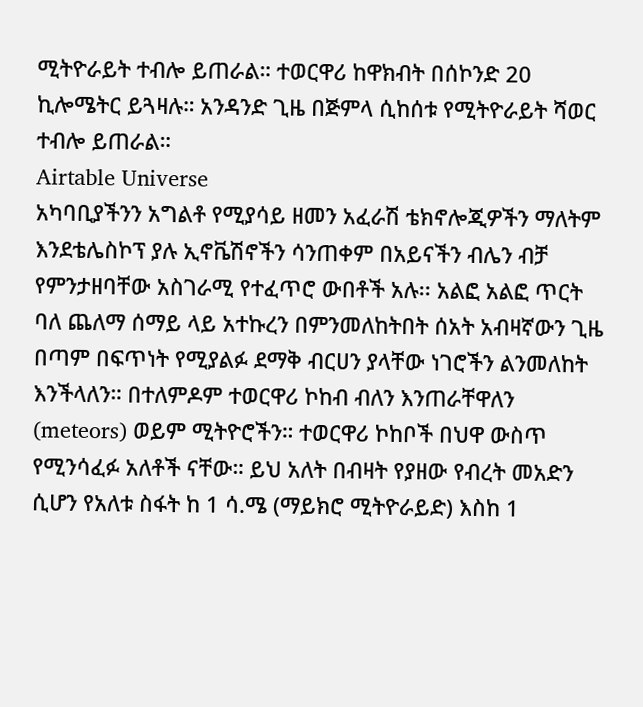ሚትዮራይት ተብሎ ይጠራል። ተወርዋሪ ከዋክብት በሰኮንድ 20 ኪሎሜትር ይጓዛሉ። አንዳንድ ጊዜ በጅምላ ሲከሰቱ የሚትዮራይት ሻወር ተብሎ ይጠራል።
Airtable Universe
አካባቢያችንን አግልቶ የሚያሳይ ዘመን አፈራሽ ቴክኖሎጂዎችን ማለትም እንደቴሌስኮፕ ያሉ ኢኖቬሽኖችን ሳንጠቀም በአይናችን ብሌን ብቻ የምንታዘባቸው አስገራሚ የተፈጥሮ ውበቶች አሉ፡፡ አልፎ አልፎ ጥርት ባለ ጨለማ ሰማይ ላይ አተኩረን በምንመለከትበት ሰአት አብዛኛውን ጊዜ በጣም በፍጥነት የሚያልፉ ደማቅ ብርሀን ያላቸው ነገሮችን ልንመለከት እንችላለን። በተለምዶም ተወርዋሪ ኮከብ ብለን እንጠራቸዋለን (meteors) ወይም ሚትዮሮችን። ተወርዋሪ ኮከቦች በህዋ ውስጥ የሚንሳፈፉ አለቶች ናቸው። ይህ አለት በብዛት የያዘው የብረት መአድን ሲሆን የአለቱ ስፋት ከ 1 ሳ.ሜ (ማይክሮ ሚትዮራይድ) እስከ 1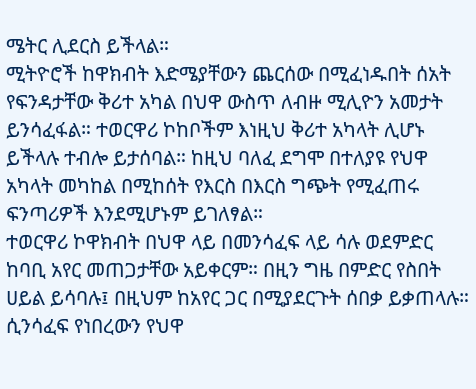ሜትር ሊደርስ ይችላል።
ሚትዮሮች ከዋክብት እድሜያቸውን ጨርሰው በሚፈነዱበት ሰአት የፍንዳታቸው ቅሪተ አካል በህዋ ውስጥ ለብዙ ሚሊዮን አመታት ይንሳፈፋል። ተወርዋሪ ኮከቦችም እነዚህ ቅሪተ አካላት ሊሆኑ ይችላሉ ተብሎ ይታሰባል። ከዚህ ባለፈ ደግሞ በተለያዩ የህዋ አካላት መካከል በሚከሰት የእርስ በእርስ ግጭት የሚፈጠሩ ፍንጣሪዎች እንደሚሆኑም ይገለፃል።
ተወርዋሪ ኮዋክብት በህዋ ላይ በመንሳፈፍ ላይ ሳሉ ወደምድር ከባቢ አየር መጠጋታቸው አይቀርም። በዚን ግዜ በምድር የስበት ሀይል ይሳባሉ፤ በዚህም ከአየር ጋር በሚያደርጉት ሰበቃ ይቃጠላሉ። ሲንሳፈፍ የነበረውን የህዋ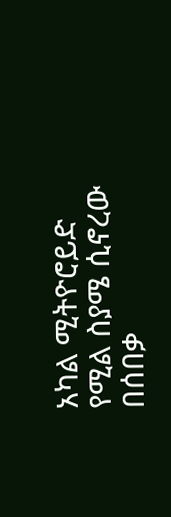አካል ሚትዮሮይድ የሚል ስያሜ ሲኖረው በሰበቃ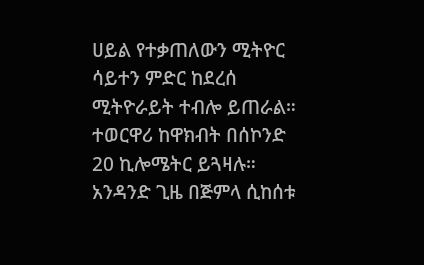ሀይል የተቃጠለውን ሚትዮር ሳይተን ምድር ከደረሰ ሚትዮራይት ተብሎ ይጠራል። ተወርዋሪ ከዋክብት በሰኮንድ 20 ኪሎሜትር ይጓዛሉ። አንዳንድ ጊዜ በጅምላ ሲከሰቱ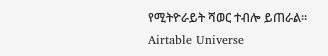የሚትዮራይት ሻወር ተብሎ ይጠራል።
Airtable Universe